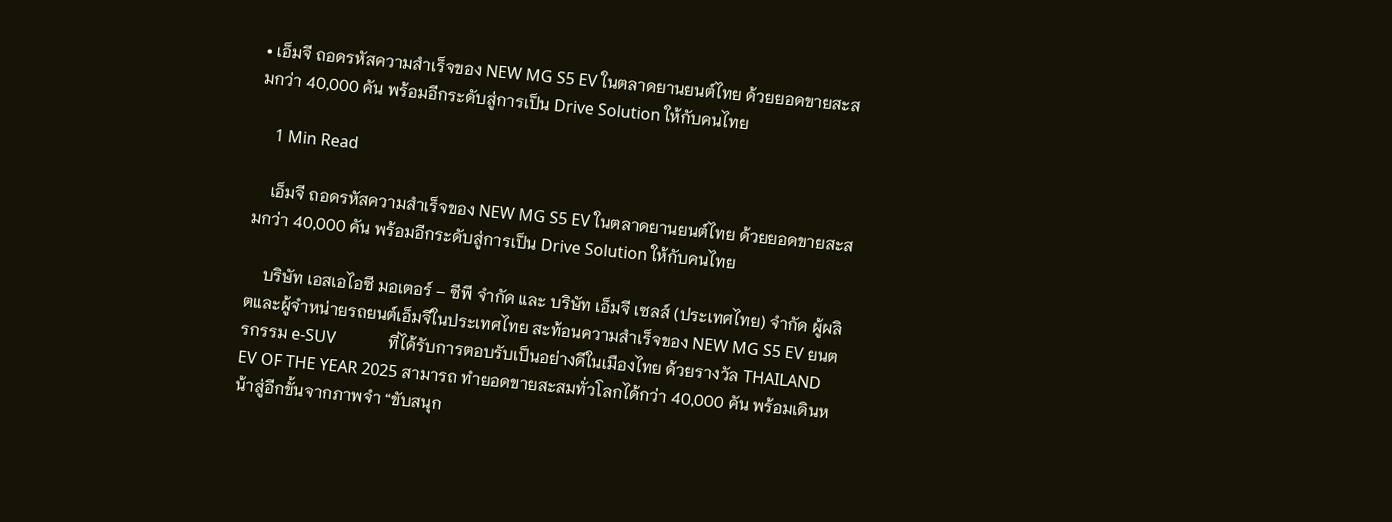• เอ็มจี ถอดรหัสความสำเร็จของ NEW MG S5 EV ในตลาดยานยนต์ไทย ด้วยยอดขายสะสมกว่า 40,000 คัน พร้อมอีกระดับสู่การเป็น Drive Solution ให้กับคนไทย

    1 Min Read

    เอ็มจี ถอดรหัสความสำเร็จของ NEW MG S5 EV ในตลาดยานยนต์ไทย ด้วยยอดขายสะสมกว่า 40,000 คัน พร้อมอีกระดับสู่การเป็น Drive Solution ให้กับคนไทย

    บริษัท เอสเอไอซี มอเตอร์ – ซีพี จำกัด และ บริษัท เอ็มจี เซลส์ (ประเทศไทย) จำกัด ผู้ผลิตและผู้จำหน่ายรถยนต์เอ็มจีในประเทศไทย สะท้อนความสำเร็จของ NEW MG S5 EV ยนตรกรรม e-SUV             ที่ได้รับการตอบรับเป็นอย่างดีในเมืองไทย ด้วยรางวัล THAILAND EV OF THE YEAR 2025 สามารถ ทำยอดขายสะสมทั่วโลกได้กว่า 40,000 คัน พร้อมเดินหน้าสู่อีกขั้นจากภาพจำ “ขับสนุก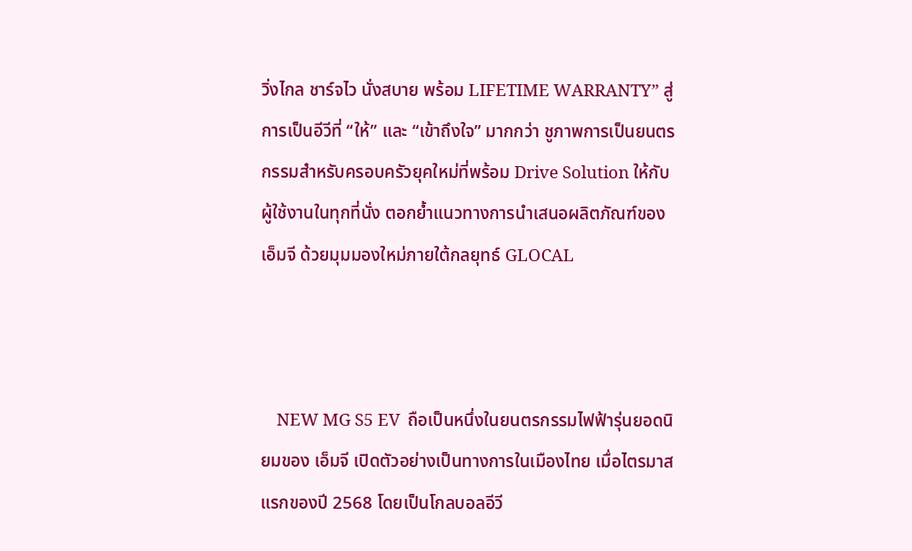วิ่งไกล ชาร์จไว นั่งสบาย พร้อม LIFETIME WARRANTY” สู่การเป็นอีวีที่ “ให้” และ “เข้าถึงใจ” มากกว่า ชูภาพการเป็นยนตรกรรมสำหรับครอบครัวยุคใหม่ที่พร้อม Drive Solution ให้กับผู้ใช้งานในทุกที่นั่ง ตอกย้ำแนวทางการนำเสนอผลิตภัณฑ์ของ เอ็มจี ด้วยมุมมองใหม่ภายใต้กลยุทธ์ GLOCAL



    NEW MG S5 EV  ถือเป็นหนึ่งในยนตรกรรมไฟฟ้ารุ่นยอดนิยมของ เอ็มจี เปิดตัวอย่างเป็นทางการในเมืองไทย เมื่อไตรมาสแรกของปี 2568 โดยเป็นโกลบอลอีวี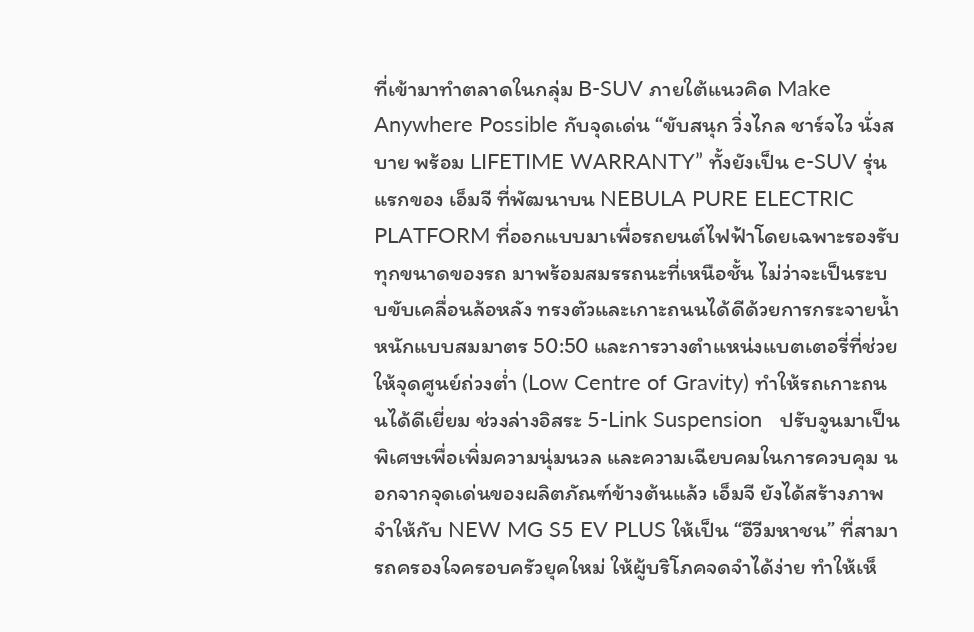ที่เข้ามาทำตลาดในกลุ่ม B-SUV ภายใต้แนวคิด Make Anywhere Possible กับจุดเด่น “ขับสนุก วิ่งไกล ชาร์จไว นั่งสบาย พร้อม LIFETIME WARRANTY” ทั้งยังเป็น e-SUV รุ่นแรกของ เอ็มจี ที่พัฒนาบน NEBULA PURE ELECTRIC PLATFORM ที่ออกแบบมาเพื่อรถยนต์ไฟฟ้าโดยเฉพาะรองรับทุกขนาดของรถ มาพร้อมสมรรถนะที่เหนือชั้น ไม่ว่าจะเป็นระบบขับเคลื่อนล้อหลัง ทรงตัวและเกาะถนนได้ดีด้วยการกระจายน้ำหนักแบบสมมาตร 50:50 และการวางตำแหน่งแบตเตอรี่ที่ช่วยให้จุดศูนย์ถ่วงต่ำ (Low Centre of Gravity) ทำให้รถเกาะถนนได้ดีเยี่ยม ช่วงล่างอิสระ 5-Link Suspension   ปรับจูนมาเป็นพิเศษเพื่อเพิ่มความนุ่มนวล และความเฉียบคมในการควบคุม นอกจากจุดเด่นของผลิตภัณฑ์ข้างต้นแล้ว เอ็มจี ยังได้สร้างภาพจำให้กับ NEW MG S5 EV PLUS ให้เป็น “อีวีมหาชน” ที่สามารถครองใจครอบครัวยุคใหม่ ให้ผู้บริโภคจดจำได้ง่าย ทำให้เห็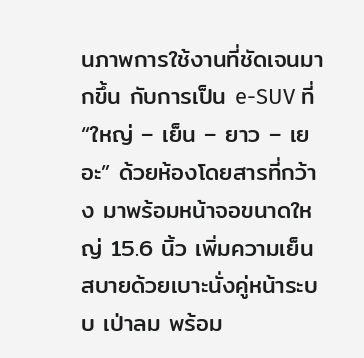นภาพการใช้งานที่ชัดเจนมากขึ้น กับการเป็น e-SUV ที่ “ใหญ่ – เย็น – ยาว – เยอะ” ด้วยห้องโดยสารที่กว้าง มาพร้อมหน้าจอขนาดใหญ่ 15.6 นิ้ว เพิ่มความเย็นสบายด้วยเบาะนั่งคู่หน้าระบบ เป่าลม พร้อม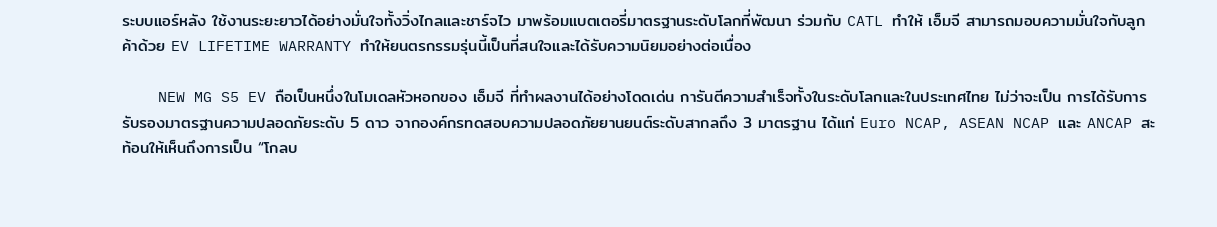ระบบแอร์หลัง ใช้งานระยะยาวได้อย่างมั่นใจทั้งวิ่งไกลและชาร์จไว มาพร้อมแบตเตอรี่มาตรฐานระดับโลกที่พัฒนา ร่วมกับ CATL ทำให้ เอ็มจี สามารถมอบความมั่นใจกับลูกค้าด้วย EV LIFETIME WARRANTY ทำให้ยนตรกรรมรุ่นนี้เป็นที่สนใจและได้รับความนิยมอย่างต่อเนื่อง

    NEW MG S5 EV ถือเป็นหนึ่งในโมเดลหัวหอกของ เอ็มจี ที่ทำผลงานได้อย่างโดดเด่น การันตีความสำเร็จทั้งในระดับโลกและในประเทศไทย ไม่ว่าจะเป็น การได้รับการรับรองมาตรฐานความปลอดภัยระดับ 5 ดาว จากองค์กรทดสอบความปลอดภัยยานยนต์ระดับสากลถึง 3 มาตรฐาน ได้แก่ Euro NCAP, ASEAN NCAP และ ANCAP สะท้อนให้เห็นถึงการเป็น “โกลบ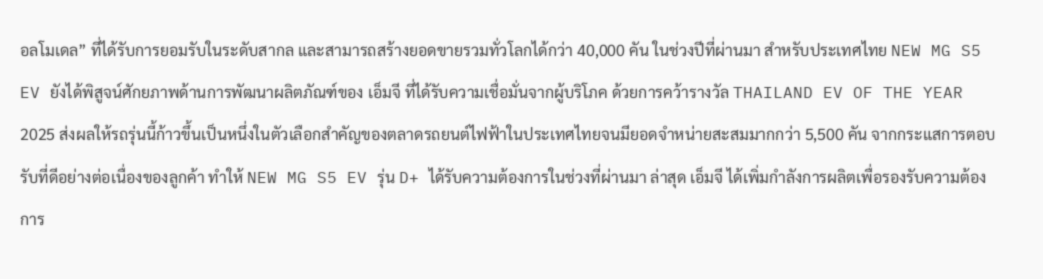อลโมเดล” ที่ได้รับการยอมรับในระดับสากล และสามารถสร้างยอดขายรวมทั่วโลกได้กว่า 40,000 คัน ในช่วงปีที่ผ่านมา สำหรับประเทศไทย NEW MG S5 EV ยังได้พิสูจน์ศักยภาพด้านการพัฒนาผลิตภัณฑ์ของ เอ็มจี ที่ได้รับความเชื่อมั่นจากผู้บริโภค ด้วยการคว้ารางวัล THAILAND EV OF THE YEAR 2025 ส่งผลให้รถรุ่นนี้ก้าวขึ้นเป็นหนึ่งในตัวเลือกสำคัญของตลาดรถยนต์ไฟฟ้าในประเทศไทยจนมียอดจำหน่ายสะสมมากกว่า 5,500 คัน จากกระแสการตอบรับที่ดีอย่างต่อเนื่องของลูกค้า ทำให้ NEW MG S5 EV รุ่น D+ ได้รับความต้องการในช่วงที่ผ่านมา ล่าสุด เอ็มจี ได้เพิ่มกำลังการผลิตเพื่อรองรับความต้องการ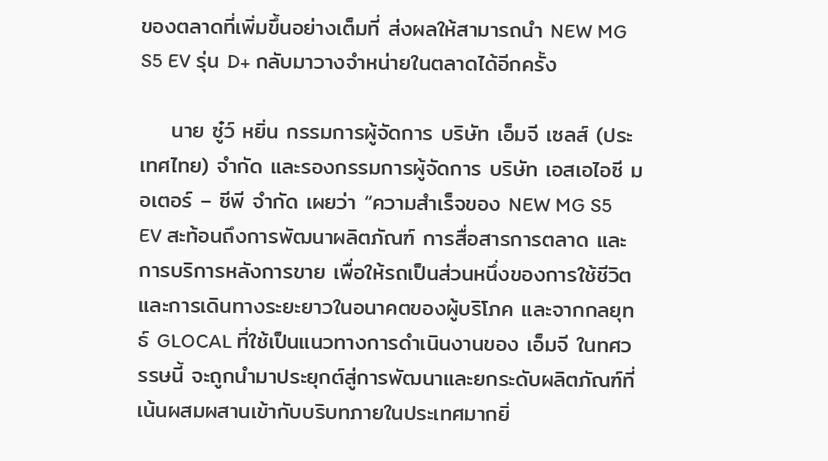ของตลาดที่เพิ่มขึ้นอย่างเต็มที่ ส่งผลให้สามารถนำ NEW MG S5 EV รุ่น D+ กลับมาวางจำหน่ายในตลาดได้อีกครั้ง

    นาย ซู๋ว์ หยิ่น กรรมการผู้จัดการ บริษัท เอ็มจี เซลส์ (ประเทศไทย) จำกัด และรองกรรมการผู้จัดการ บริษัท เอสเอไอซี มอเตอร์ – ซีพี จำกัด เผยว่า “ความสำเร็จของ NEW MG S5 EV สะท้อนถึงการพัฒนาผลิตภัณฑ์ การสื่อสารการตลาด และการบริการหลังการขาย เพื่อให้รถเป็นส่วนหนึ่งของการใช้ชีวิตและการเดินทางระยะยาวในอนาคตของผู้บริโภค และจากกลยุทธ์ GLOCAL ที่ใช้เป็นแนวทางการดำเนินงานของ เอ็มจี ในทศวรรษนี้ จะถูกนำมาประยุกต์สู่การพัฒนาและยกระดับผลิตภัณฑ์ที่เน้นผสมผสานเข้ากับบริบทภายในประเทศมากยิ่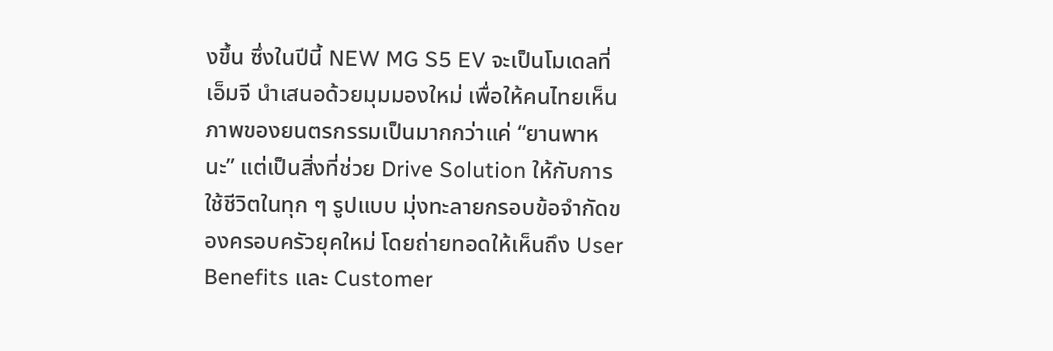งขึ้น ซึ่งในปีนี้ NEW MG S5 EV จะเป็นโมเดลที่ เอ็มจี นำเสนอด้วยมุมมองใหม่ เพื่อให้คนไทยเห็นภาพของยนตรกรรมเป็นมากกว่าแค่ “ยานพาหนะ” แต่เป็นสิ่งที่ช่วย Drive Solution ให้กับการใช้ชีวิตในทุก ๆ รูปแบบ มุ่งทะลายกรอบข้อจำกัดของครอบครัวยุคใหม่ โดยถ่ายทอดให้เห็นถึง User Benefits และ Customer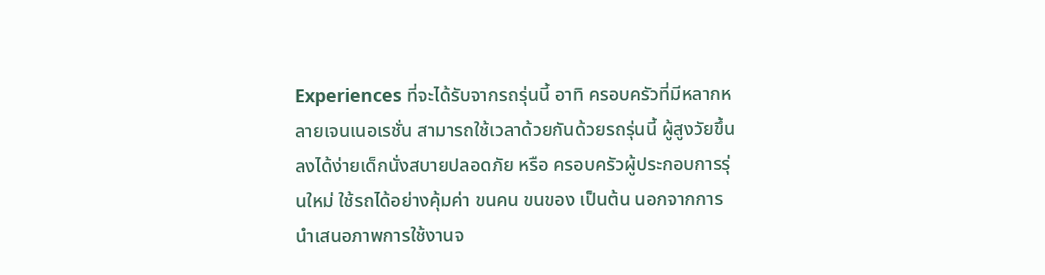Experiences ที่จะได้รับจากรถรุ่นนี้ อาทิ ครอบครัวที่มีหลากหลายเจนเนอเรชั่น สามารถใช้เวลาด้วยกันด้วยรถรุ่นนี้ ผู้สูงวัยขึ้นลงได้ง่ายเด็กนั่งสบายปลอดภัย หรือ ครอบครัวผู้ประกอบการรุ่นใหม่ ใช้รถได้อย่างคุ้มค่า ขนคน ขนของ เป็นต้น นอกจากการนำเสนอภาพการใช้งานจ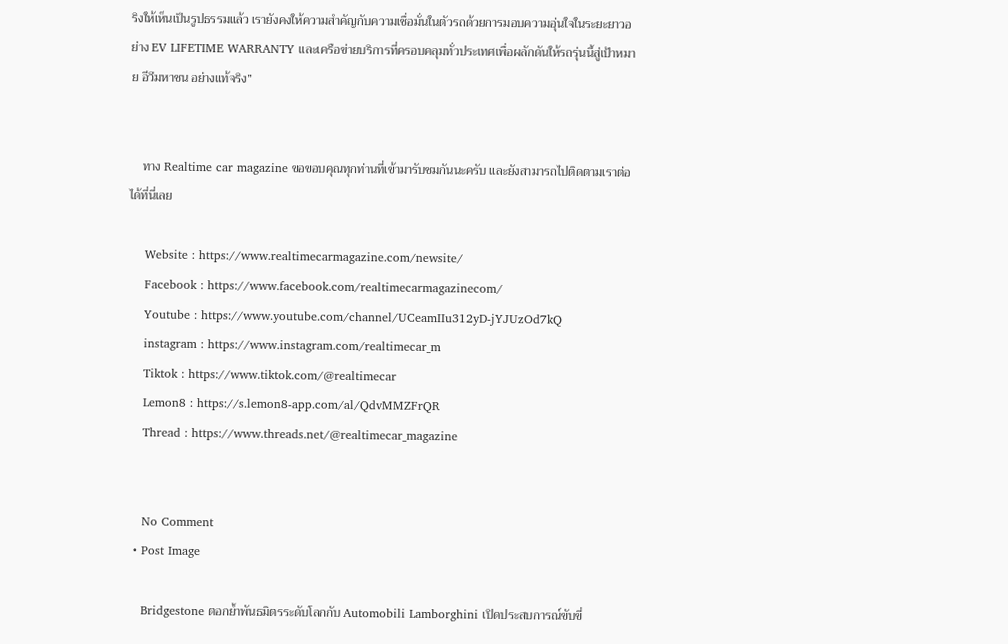ริงให้เห็นเป็นรูปธรรมแล้ว เรายังคงให้ความสำคัญกับความเชื่อมั่นในตัวรถด้วยการมอบความอุ่นใจในระยะยาวอย่าง EV LIFETIME WARRANTY และเครือข่ายบริการที่ครอบคลุมทั่วประเทศเพื่อผลักดันให้รถรุ่นนี้สู่เป้าหมาย อีวีมหาชน อย่างแท้จริง”


    ทาง Realtime car magazine ขอขอบคุณทุกท่านที่เข้ามารับชมกันนะครับ และยังสามารถไปติดตามเราต่อได้ที่นี่เลย

    Website : https://www.realtimecarmagazine.com/newsite/
    Facebook : https://www.facebook.com/realtimecarmagazinecom/
    Youtube : https://www.youtube.com/channel/UCeamIIu312yD-jYJUzOd7kQ
    instagram : https://www.instagram.com/realtimecar_m
    Tiktok : https://www.tiktok.com/@realtimecar
    Lemon8 : https://s.lemon8-app.com/al/QdvMMZFrQR
    Thread : https://www.threads.net/@realtimecar_magazine


    No Comment
  • Post Image

    Bridgestone ตอกย้ำพันธมิตรระดับโลกกับ Automobili Lamborghini เปิดประสบการณ์ขับขี่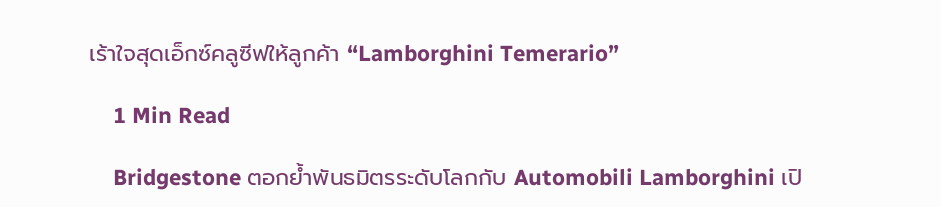เร้าใจสุดเอ็กซ์คลูซีฟให้ลูกค้า “Lamborghini Temerario”

    1 Min Read

    Bridgestone ตอกย้ำพันธมิตรระดับโลกกับ Automobili Lamborghini เปิ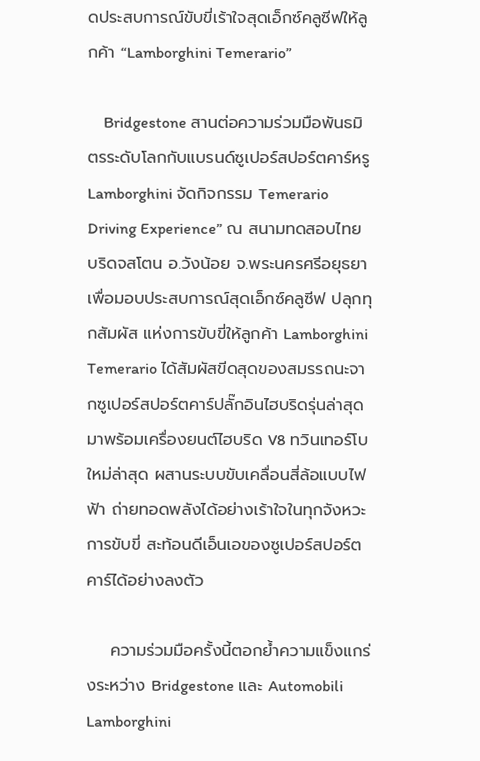ดประสบการณ์ขับขี่เร้าใจสุดเอ็กซ์คลูซีฟให้ลูกค้า “Lamborghini Temerario”

    Bridgestone สานต่อความร่วมมือพันธมิตรระดับโลกกับแบรนด์ซูเปอร์สปอร์ตคาร์หรู Lamborghini จัดกิจกรรม Temerario Driving Experience” ณ สนามทดสอบไทย บริดจสโตน อ.วังน้อย จ.พระนครศรีอยุธยา เพื่อมอบประสบการณ์สุดเอ็กซ์คลูซีฟ ปลุกทุกสัมผัส แห่งการขับขี่ให้ลูกค้า Lamborghini Temerario ได้สัมผัสขีดสุดของสมรรถนะจากซูเปอร์สปอร์ตคาร์ปลั๊กอินไฮบริดรุ่นล่าสุด มาพร้อมเครื่องยนต์ไฮบริด V8 ทวินเทอร์โบใหม่ล่าสุด ผสานระบบขับเคลื่อนสี่ล้อแบบไฟฟ้า ถ่ายทอดพลังได้อย่างเร้าใจในทุกจังหวะการขับขี่ สะท้อนดีเอ็นเอของซูเปอร์สปอร์ตคาร์ได้อย่างลงตัว

    ความร่วมมือครั้งนี้ตอกย้ำความแข็งแกร่งระหว่าง Bridgestone และ Automobili Lamborghini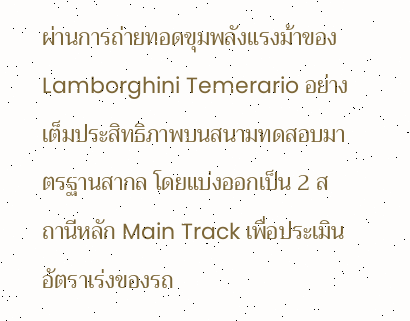ผ่านการถ่ายทอดขุมพลังแรงม้าของ Lamborghini Temerario อย่างเต็มประสิทธิภาพบนสนามทดสอบมาตรฐานสากล โดยแบ่งออกเป็น 2 สถานีหลัก Main Track เพื่อประเมินอัตราเร่งของรถ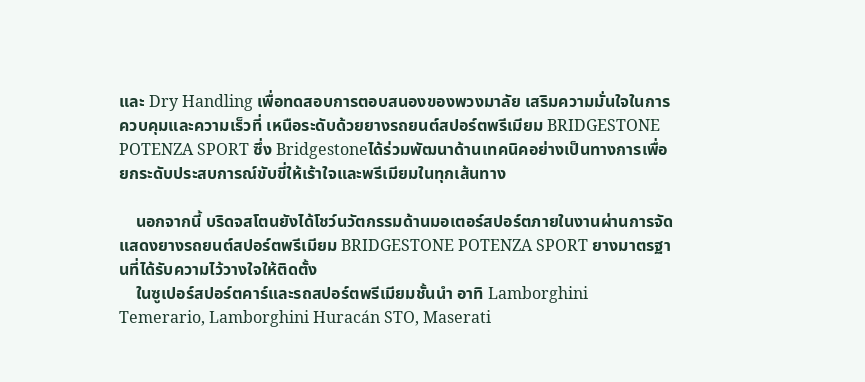และ Dry Handling เพื่อทดสอบการตอบสนองของพวงมาลัย เสริมความมั่นใจในการควบคุมและความเร็วที่ เหนือระดับด้วยยางรถยนต์สปอร์ตพรีเมียม BRIDGESTONE POTENZA SPORT ซึ่ง Bridgestoneได้ร่วมพัฒนาด้านเทคนิคอย่างเป็นทางการเพื่อยกระดับประสบการณ์ขับขี่ให้เร้าใจและพรีเมียมในทุกเส้นทาง

    นอกจากนี้ บริดจสโตนยังได้โชว์นวัตกรรมด้านมอเตอร์สปอร์ตภายในงานผ่านการจัดแสดงยางรถยนต์สปอร์ตพรีเมียม BRIDGESTONE POTENZA SPORT ยางมาตรฐานที่ได้รับความไว้วางใจให้ติดตั้ง
    ในซูเปอร์สปอร์ตคาร์และรถสปอร์ตพรีเมียมชั้นนำ อาทิ Lamborghini Temerario, Lamborghini Huracán STO, Maserati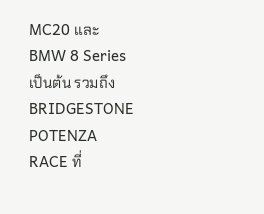MC20 และ BMW 8 Series เป็นต้น รวมถึง BRIDGESTONE POTENZA RACE ที่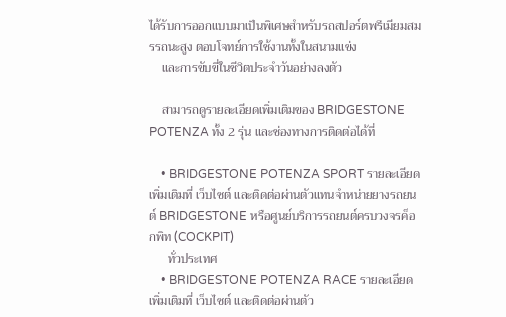ได้รับการออกแบบมาเป็นพิเศษสำหรับรถสปอร์ตพรีเมียมสมรรถนะสูง ตอบโจทย์การใช้งานทั้งในสนามแข่ง
    และการขับขี่ในชีวิตประจำวันอย่างลงตัว

    สามารถดูรายละเอียดเพิ่มเติมของ BRIDGESTONE POTENZA ทั้ง 2 รุ่น และช่องทางการติดต่อได้ที่

    • BRIDGESTONE POTENZA SPORT รายละเอียดเพิ่มเติมที่ เว็บไซต์ และติดต่อผ่านตัวแทนจำหน่ายยางรถยนต์ BRIDGESTONE หรือศูนย์บริการรถยนต์ครบวงจรค็อกพิท (COCKPIT)
      ทั่วประเทศ
    • BRIDGESTONE POTENZA RACE รายละเอียดเพิ่มเติมที่ เว็บไซต์ และติดต่อผ่านตัว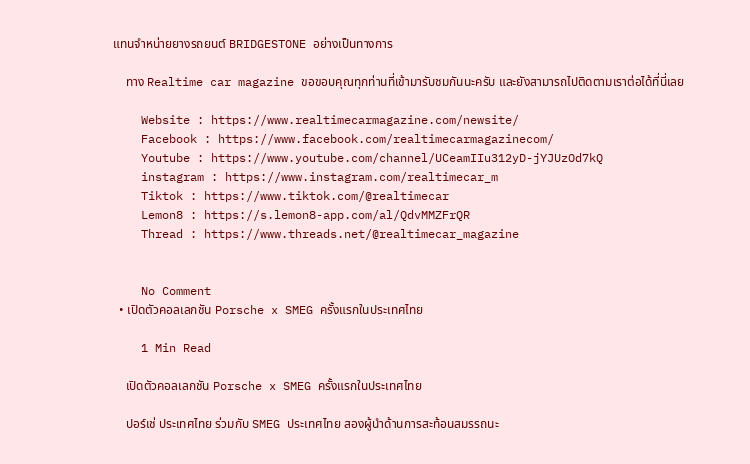แทนจำหน่ายยางรถยนต์ BRIDGESTONE อย่างเป็นทางการ

    ทาง Realtime car magazine ขอขอบคุณทุกท่านที่เข้ามารับชมกันนะครับ และยังสามารถไปติดตามเราต่อได้ที่นี่เลย

    Website : https://www.realtimecarmagazine.com/newsite/
    Facebook : https://www.facebook.com/realtimecarmagazinecom/
    Youtube : https://www.youtube.com/channel/UCeamIIu312yD-jYJUzOd7kQ
    instagram : https://www.instagram.com/realtimecar_m
    Tiktok : https://www.tiktok.com/@realtimecar
    Lemon8 : https://s.lemon8-app.com/al/QdvMMZFrQR
    Thread : https://www.threads.net/@realtimecar_magazine


    No Comment
  • เปิดตัวคอลเลกชัน Porsche x SMEG ครั้งแรกในประเทศไทย

    1 Min Read

    เปิดตัวคอลเลกชัน Porsche x SMEG ครั้งแรกในประเทศไทย

    ปอร์เช่ ประเทศไทย ร่วมกับ SMEG ประเทศไทย สองผู้นำด้านการสะท้อนสมรรถนะ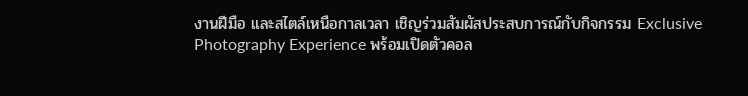งานฝีมือ และสไตล์เหนือกาลเวลา เชิญร่วมสัมผัสประสบการณ์กับกิจกรรม Exclusive Photography Experience พร้อมเปิดตัวคอล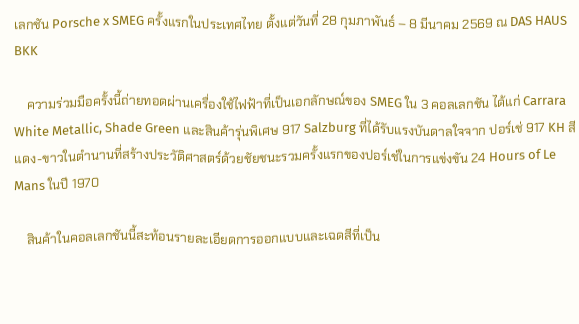เลกชัน Porsche x SMEG ครั้งแรกในประเทศไทย ตั้งแต่วันที่ 28 กุมภาพันธ์ – 8 มีนาคม 2569 ณ DAS HAUS BKK

    ความร่วมมือครั้งนี้ถ่ายทอดผ่านเครื่องใช้ไฟฟ้าที่เป็นเอกลักษณ์ของ SMEG ใน 3 คอลเลกชัน ได้แก่ Carrara White Metallic, Shade Green และสินค้ารุ่นพิเศษ 917 Salzburg ที่ได้รับแรงบันดาลใจจาก ปอร์เช่ 917 KH สีแดง-ขาวในตำนานที่สร้างประวัติศาสตร์ด้วยชัยชนะรวมครั้งแรกของปอร์เช่ในการแข่งขัน 24 Hours of Le Mans ในปี 1970

    สินค้าในคอลเลกชันนี้สะท้อนรายละเอียดการออกแบบและเฉดสีที่เป็น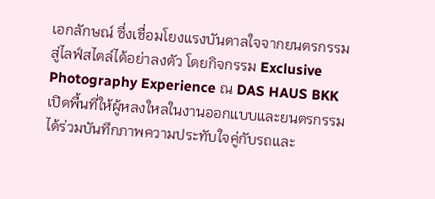เอกลักษณ์ ซึ่งเชื่อมโยงแรงบันดาลใจจากยนตรกรรมสู่ไลฟ์สไตล์ได้อย่าลงตัว โดยกิจกรรม Exclusive Photography Experience ณ DAS HAUS BKK เปิดพื้นที่ให้ผู้หลงใหลในงานออกแบบและยนตรกรรมได้ร่วมบันทึกภาพความประทับใจคู่กับรถและ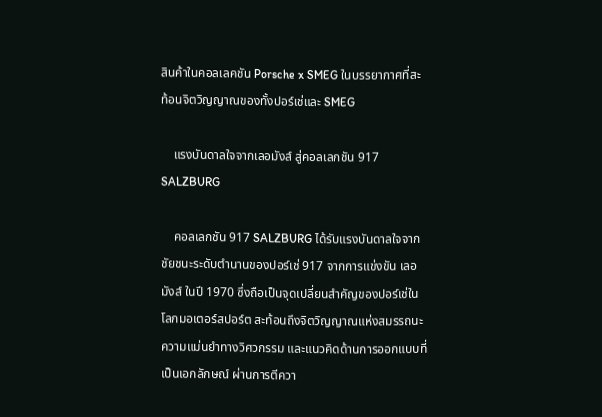สินค้าในคอลเลคชัน Porsche x SMEG ในบรรยากาศที่สะท้อนจิตวิญญาณของทั้งปอร์เช่และ SMEG

    แรงบันดาลใจจากเลอมังส์ สู่คอลเลกชัน 917 SALZBURG

    คอลเลกชัน 917 SALZBURG ได้รับแรงบันดาลใจจากชัยชนะระดับตำนานของปอร์เช่ 917 จากการแข่งขัน เลอมังส์ ในปี 1970 ซึ่งถือเป็นจุดเปลี่ยนสำคัญของปอร์เช่ในโลกมอเตอร์สปอร์ต สะท้อนถึงจิตวิญญาณแห่งสมรรถนะ ความแม่นยำทางวิศวกรรม และแนวคิดด้านการออกแบบที่เป็นเอกลักษณ์ ผ่านการตีควา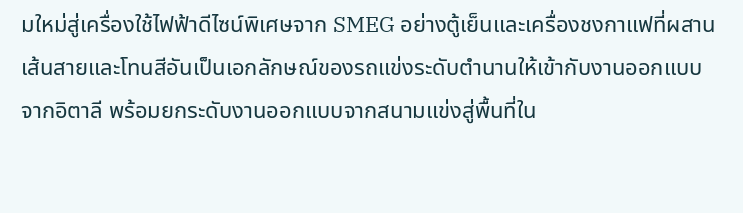มใหม่สู่เครื่องใช้ไฟฟ้าดีไซน์พิเศษจาก SMEG อย่างตู้เย็นและเครื่องชงกาแฟที่ผสานเส้นสายและโทนสีอันเป็นเอกลักษณ์ของรถแข่งระดับตำนานให้เข้ากับงานออกแบบจากอิตาลี พร้อมยกระดับงานออกแบบจากสนามแข่งสู่พื้นที่ใน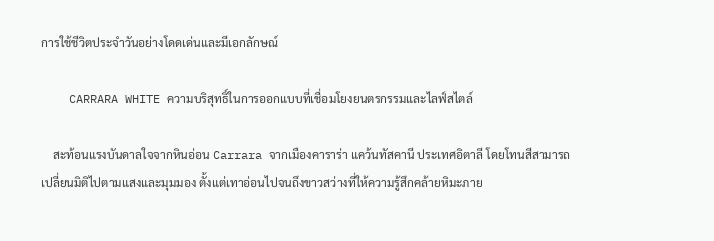การใช้ชีวิตประจำวันอย่างโดดเด่นและมีเอกลักษณ์

    CARRARA WHITE ความบริสุทธิ์ในการออกแบบที่เชื่อมโยงยนตรกรรมและไลฟ์สไตล์

    สะท้อนแรงบันดาลใจจากหินอ่อน Carrara จากเมืองคาราร่า แคว้นทัสคานี ประเทศอิตาลี โดยโทนสีสามารถเปลี่ยนมิติไปตามแสงและมุมมอง ตั้งแต่เทาอ่อนไปจนถึงขาวสว่างที่ให้ความรู้สึกคล้ายหิมะภาย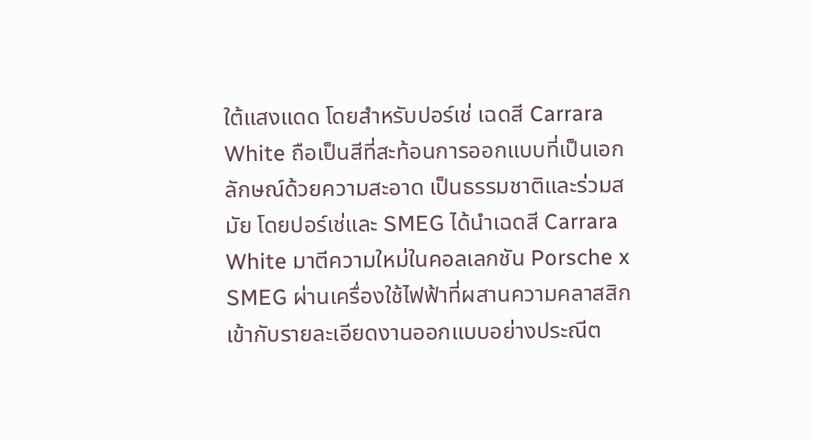ใต้แสงแดด โดยสำหรับปอร์เช่ เฉดสี Carrara White ถือเป็นสีที่สะท้อนการออกแบบที่เป็นเอกลักษณ์ด้วยความสะอาด เป็นธรรมชาติและร่วมสมัย โดยปอร์เช่และ SMEG ได้นำเฉดสี Carrara White มาตีความใหม่ในคอลเลกชัน Porsche x SMEG ผ่านเครื่องใช้ไฟฟ้าที่ผสานความคลาสสิกเข้ากับรายละเอียดงานออกแบบอย่างประณีต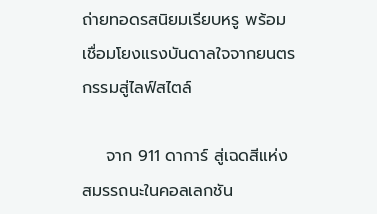ถ่ายทอดรสนิยมเรียบหรู พร้อมเชื่อมโยงแรงบันดาลใจจากยนตรกรรมสู่ไลฟ์สไตล์

    จาก 911 ดาการ์ สู่เฉดสีแห่งสมรรถนะในคอลเลกชัน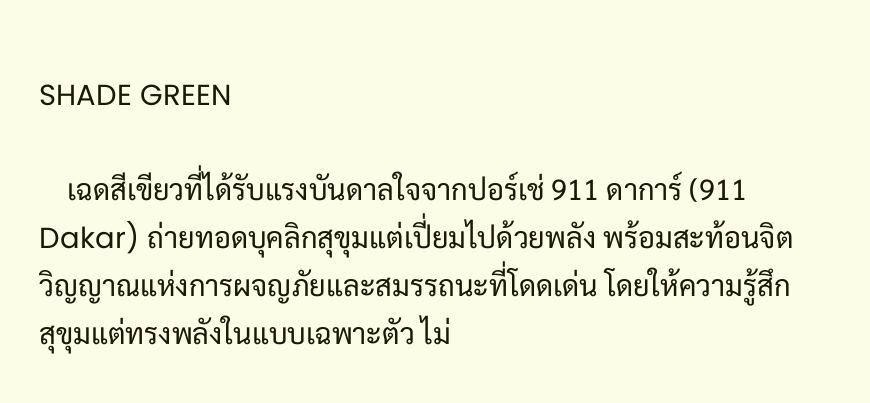SHADE GREEN

    เฉดสีเขียวที่ได้รับแรงบันดาลใจจากปอร์เช่ 911 ดาการ์ (911 Dakar) ถ่ายทอดบุคลิกสุขุมแต่เปี่ยมไปด้วยพลัง พร้อมสะท้อนจิตวิญญาณแห่งการผจญภัยและสมรรถนะที่โดดเด่น โดยให้ความรู้สึกสุขุมแต่ทรงพลังในแบบเฉพาะตัว ไม่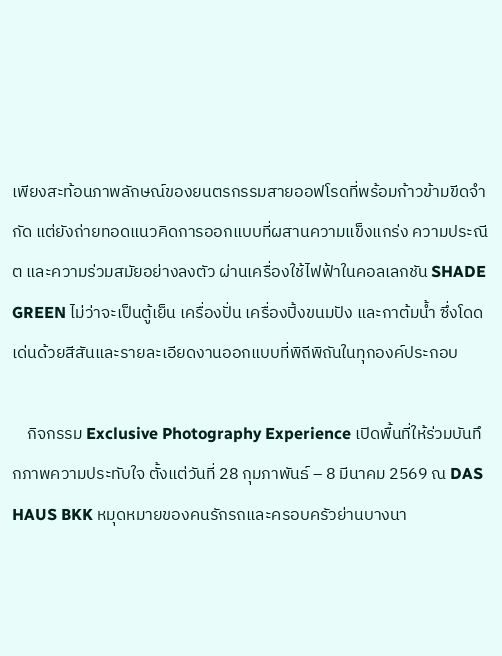เพียงสะท้อนภาพลักษณ์ของยนตรกรรมสายออฟโรดที่พร้อมก้าวข้ามขีดจำกัด แต่ยังถ่ายทอดแนวคิดการออกแบบที่ผสานความแข็งแกร่ง ความประณีต และความร่วมสมัยอย่างลงตัว ผ่านเครื่องใช้ไฟฟ้าในคอลเลกชัน SHADE GREEN ไม่ว่าจะเป็นตู้เย็น เครื่องปั่น เครื่องปิ้งขนมปัง และกาต้มน้ำ ซึ่งโดดเด่นด้วยสีสันและรายละเอียดงานออกแบบที่พิถีพิถันในทุกองค์ประกอบ

    กิจกรรม Exclusive Photography Experience เปิดพื้นที่ให้ร่วมบันทึกภาพความประทับใจ ตั้งแต่วันที่ 28 กุมภาพันธ์ – 8 มีนาคม 2569 ณ DAS HAUS BKK หมุดหมายของคนรักรถและครอบครัวย่านบางนา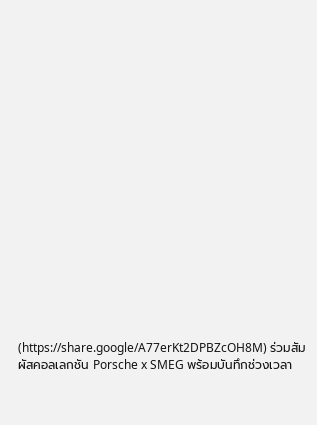(https://share.google/A77erKt2DPBZcOH8M) ร่วมสัมผัสคอลเลกชัน Porsche x SMEG พร้อมบันทึกช่วงเวลา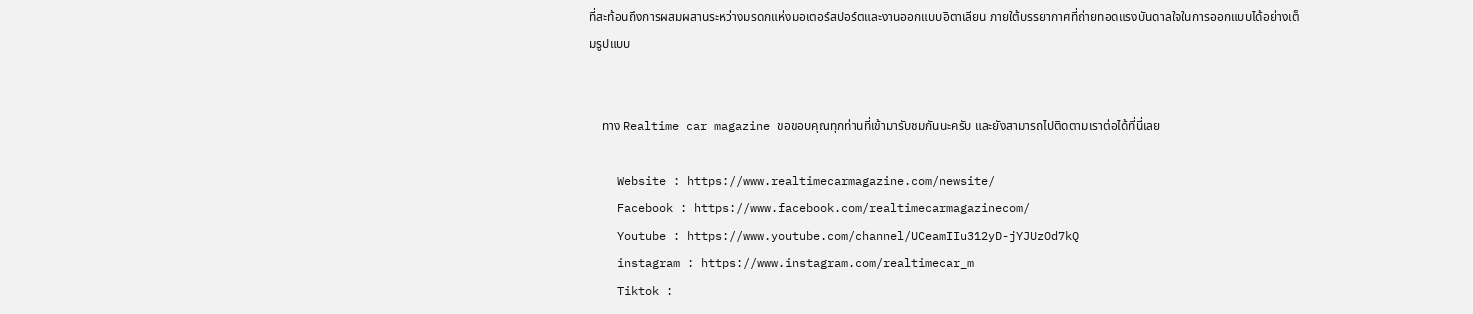ที่สะท้อนถึงการผสมผสานระหว่างมรดกแห่งมอเตอร์สปอร์ตและงานออกแบบอิตาเลียน ภายใต้บรรยากาศที่ถ่ายทอดแรงบันดาลใจในการออกแบบได้อย่างเต็มรูปแบบ


    ทาง Realtime car magazine ขอขอบคุณทุกท่านที่เข้ามารับชมกันนะครับ และยังสามารถไปติดตามเราต่อได้ที่นี่เลย

    Website : https://www.realtimecarmagazine.com/newsite/
    Facebook : https://www.facebook.com/realtimecarmagazinecom/
    Youtube : https://www.youtube.com/channel/UCeamIIu312yD-jYJUzOd7kQ
    instagram : https://www.instagram.com/realtimecar_m
    Tiktok :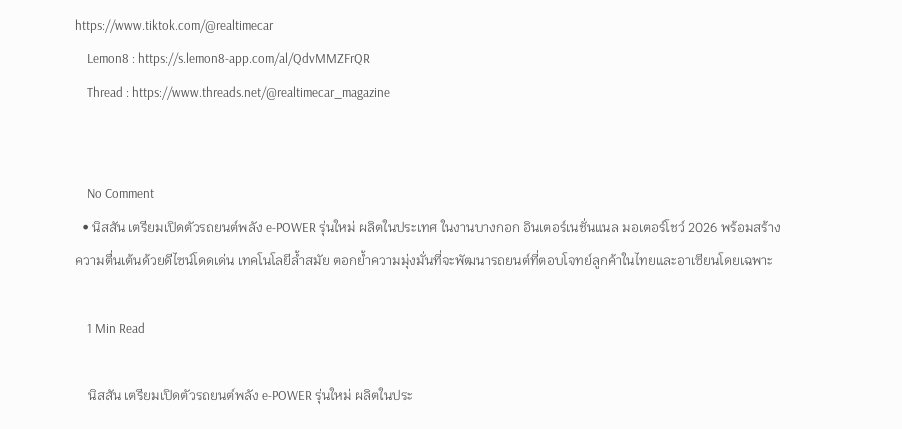https://www.tiktok.com/@realtimecar
    Lemon8 : https://s.lemon8-app.com/al/QdvMMZFrQR
    Thread : https://www.threads.net/@realtimecar_magazine


    No Comment
  • นิสสัน เตรียมเปิดตัวรถยนต์พลัง e-POWER รุ่นใหม่ ผลิตในประเทศ ในงานบางกอก อินเตอร์เนชั่นแนล มอเตอร์โชว์ 2026 พร้อมสร้างความตื่นเต้นด้วยดีไซน์โดดเด่น เทคโนโลยีล้ำสมัย ตอกย้ำความมุ่งมั่นที่จะพัฒนารถยนต์ที่ตอบโจทย์ลูกค้าในไทยและอาเซียนโดยเฉพาะ

    1 Min Read

    นิสสัน เตรียมเปิดตัวรถยนต์พลัง e-POWER รุ่นใหม่ ผลิตในประ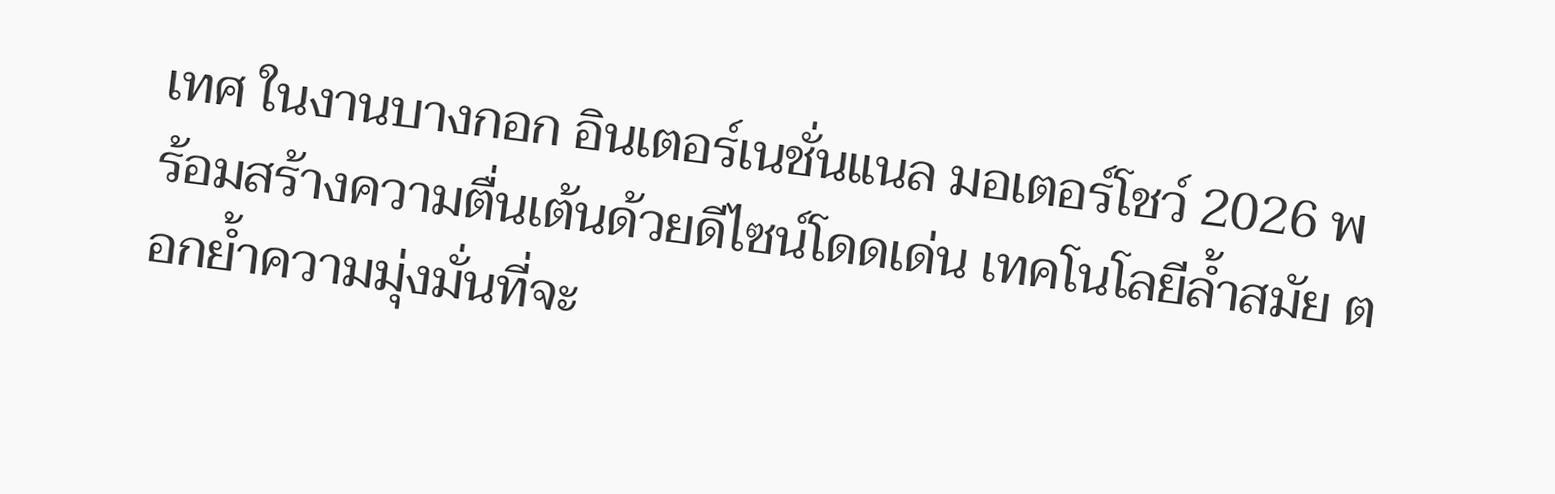เทศ ในงานบางกอก อินเตอร์เนชั่นแนล มอเตอร์โชว์ 2026 พร้อมสร้างความตื่นเต้นด้วยดีไซน์โดดเด่น เทคโนโลยีล้ำสมัย ตอกย้ำความมุ่งมั่นที่จะ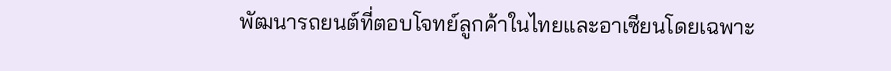พัฒนารถยนต์ที่ตอบโจทย์ลูกค้าในไทยและอาเซียนโดยเฉพาะ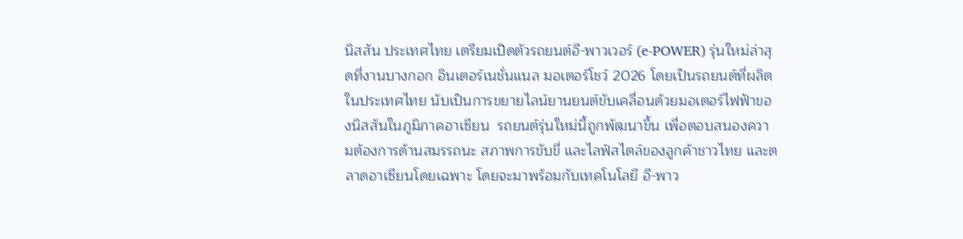นิสสัน ประเทศไทย เตรียมเปิดตัวรถยนต์อี-พาวเวอร์ (e-POWER) รุ่นใหม่ล่าสุดที่งานบางกอก อินเตอร์เนชั่นแนล มอเตอร์โชว์ 2026 โดยเป็นรถยนต์ที่ผลิตในประเทศไทย นับเป็นการขยายไลน์ยานยนต์ขับเคลื่อนด้วยมอเตอร์ไฟฟ้าของนิสสันในภูมิภาคอาเซียน  รถยนต์รุ่นใหม่นี้ถูกพัฒนาขึ้น เพื่อตอบสนองความต้องการด้านสมรรถนะ สภาพการขับขี่ และไลฟ์สไตล์ของลูกค้าชาวไทย และตลาดอาเซียนโดยเฉพาะ โดยจะมาพร้อมกับเทคโนโลยี อี-พาว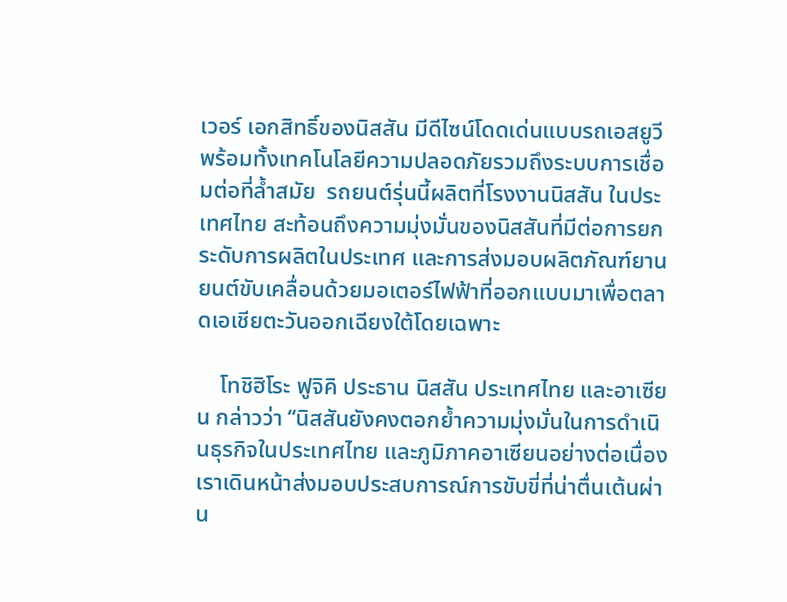เวอร์ เอกสิทธิ์ของนิสสัน มีดีไซน์โดดเด่นแบบรถเอสยูวี พร้อมทั้งเทคโนโลยีความปลอดภัยรวมถึงระบบการเชื่อมต่อที่ล้ำสมัย  รถยนต์รุ่นนี้ผลิตที่โรงงานนิสสัน ในประเทศไทย สะท้อนถึงความมุ่งมั่นของนิสสันที่มีต่อการยกระดับการผลิตในประเทศ และการส่งมอบผลิตภัณฑ์ยานยนต์ขับเคลื่อนด้วยมอเตอร์ไฟฟ้าที่ออกแบบมาเพื่อตลาดเอเชียตะวันออกเฉียงใต้โดยเฉพาะ

    โทชิฮิโระ ฟูจิคิ ประธาน นิสสัน ประเทศไทย และอาเซียน กล่าวว่า “นิสสันยังคงตอกย้ำความมุ่งมั่นในการดำเนินธุรกิจในประเทศไทย และภูมิภาคอาเซียนอย่างต่อเนื่อง เราเดินหน้าส่งมอบประสบการณ์การขับขี่ที่น่าตื่นเต้นผ่าน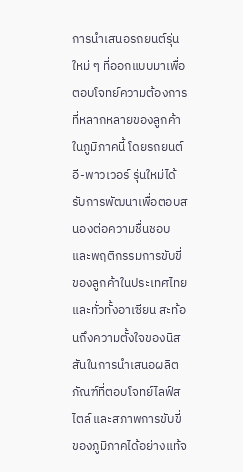การนำเสนอรถยนต์รุ่นใหม่ ๆ ที่ออกแบบมาเพื่อตอบโจทย์ความต้องการที่หลากหลายของลูกค้าในภูมิภาคนี้ โดยรถยนต์ อี-พาวเวอร์ รุ่นใหม่ได้รับการพัฒนาเพื่อตอบสนองต่อความชื่นชอบ และพฤติกรรมการขับขี่ของลูกค้าในประเทศไทย และทั่วทั้งอาเซียน สะท้อนถึงความตั้งใจของนิสสันในการนำเสนอผลิตภัณฑ์ที่ตอบโจทย์ไลฟ์สไตล์ และสภาพการขับขี่ของภูมิภาคได้อย่างแท้จ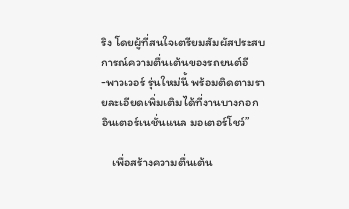ริง โดยผู้ที่สนใจเตรียมสัมผัสประสบการณ์ความตื่นเต้นของรถยนต์อี -พาวเวอร์ รุ่นใหม่นี้ พร้อมติดตามรายละเอียดเพิ่มเติมได้ที่งานบางกอก อินเตอร์เนชั่นแนล มอเตอร์โชว์”

    เพื่อสร้างความตื่นเต้น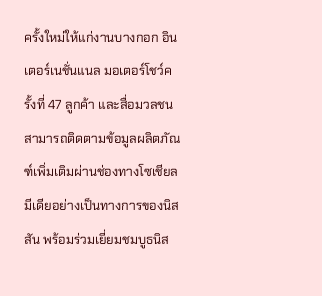ครั้งใหม่ให้แก่งานบางกอก อินเตอร์เนชั่นแนล มอเตอร์โชว์ครั้งที่ 47 ลูกค้า และสื่อมวลชนสามารถติดตามข้อมูลผลิตภัณฑ์เพิ่มเติมผ่านช่องทางโซเชียลมีเดียอย่างเป็นทางการของนิสสัน พร้อมร่วมเยี่ยมชมบูธนิส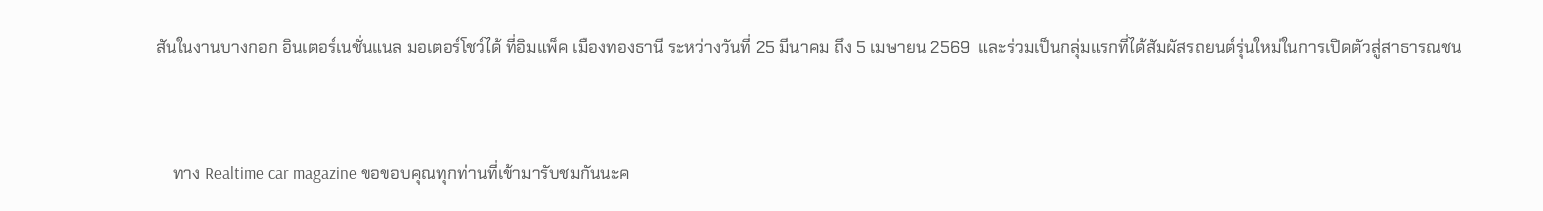สันในงานบางกอก อินเตอร์เนชั่นแนล มอเตอร์โชว์ได้ ที่อิมแพ็ค เมืองทองธานี ระหว่างวันที่ 25 มีนาคม ถึง 5 เมษายน 2569  และร่วมเป็นกลุ่มแรกที่ได้สัมผัสรถยนต์รุ่นใหม่ในการเปิดตัวสู่สาธารณชน


    ทาง Realtime car magazine ขอขอบคุณทุกท่านที่เข้ามารับชมกันนะค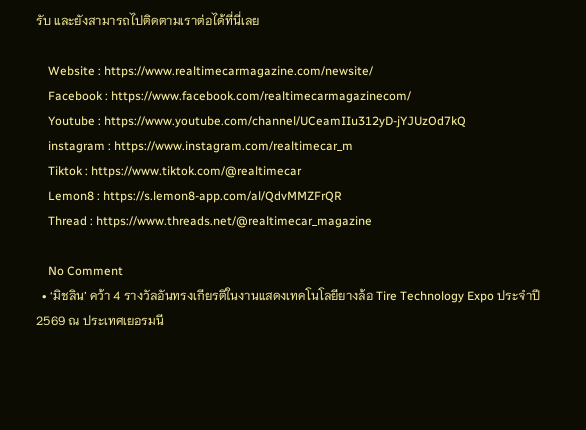รับ และยังสามารถไปติดตามเราต่อได้ที่นี่เลย

    Website : https://www.realtimecarmagazine.com/newsite/
    Facebook : https://www.facebook.com/realtimecarmagazinecom/
    Youtube : https://www.youtube.com/channel/UCeamIIu312yD-jYJUzOd7kQ
    instagram : https://www.instagram.com/realtimecar_m
    Tiktok : https://www.tiktok.com/@realtimecar
    Lemon8 : https://s.lemon8-app.com/al/QdvMMZFrQR
    Thread : https://www.threads.net/@realtimecar_magazine

    No Comment
  • ‘มิชลิน’ คว้า 4 รางวัลอันทรงเกียรติในงานแสดงเทคโนโลยียางล้อ Tire Technology Expo ประจำปี 2569 ณ ประเทศเยอรมนี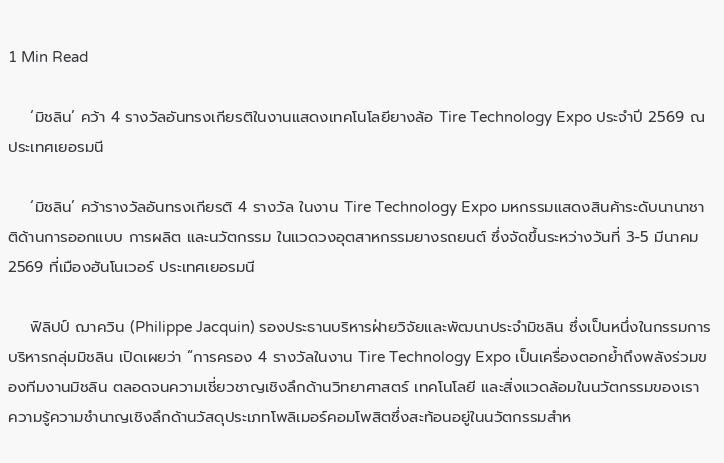1 Min Read

    ‘มิชลิน’ คว้า 4 รางวัลอันทรงเกียรติในงานแสดงเทคโนโลยียางล้อ Tire Technology Expo ประจำปี 2569 ณ ประเทศเยอรมนี

    ‘มิชลิน’ คว้ารางวัลอันทรงเกียรติ 4 รางวัล ในงาน Tire Technology Expo มหกรรมแสดงสินค้าระดับนานาชาติด้านการออกแบบ การผลิต และนวัตกรรม ในแวดวงอุตสาหกรรมยางรถยนต์ ซึ่งจัดขึ้นระหว่างวันที่ 3-5 มีนาคม 2569 ที่เมืองฮันโนเวอร์ ประเทศเยอรมนี

    ฟิลิปป์ ฌาควิน (Philippe Jacquin) รองประธานบริหารฝ่ายวิจัยและพัฒนาประจำมิชลิน ซึ่งเป็นหนึ่งในกรรมการบริหารกลุ่มมิชลิน เปิดเผยว่า “การครอง 4 รางวัลในงาน Tire Technology Expo เป็นเครื่องตอกย้ำถึงพลังร่วมของทีมงานมิชลิน ตลอดจนความเชี่ยวชาญเชิงลึกด้านวิทยาศาสตร์ เทคโนโลยี และสิ่งแวดล้อมในนวัตกรรมของเรา  ความรู้ความชำนาญเชิงลึกด้านวัสดุประเภทโพลิเมอร์คอมโพสิตซึ่งสะท้อนอยู่ในนวัตกรรมสำห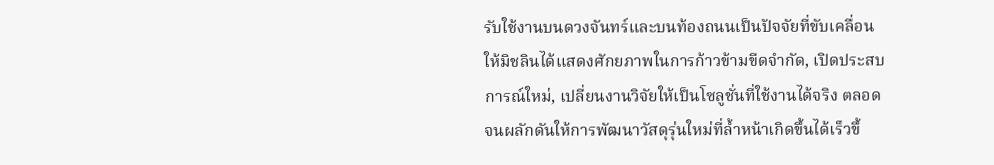รับใช้งานบนดวงจันทร์และบนท้องถนนเป็นปัจจัยที่ขับเคลื่อนให้มิชลินได้แสดงศักยภาพในการก้าวข้ามขีดจำกัด, เปิดประสบการณ์ใหม่, เปลี่ยนงานวิจัยให้เป็นโซลูชั่นที่ใช้งานได้จริง ตลอดจนผลักดันให้การพัฒนาวัสดุรุ่นใหม่ที่ล้ำหน้าเกิดขึ้นได้เร็วขึ้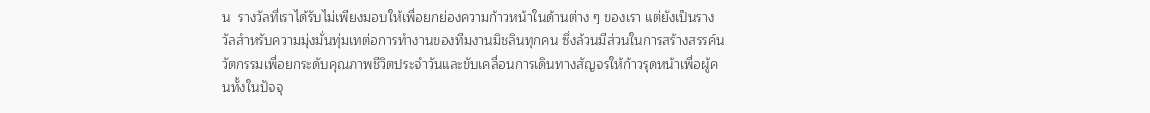น  รางวัลที่เราได้รับไม่เพียงมอบให้เพื่อยกย่องความก้าวหน้าในด้านต่าง ๆ ของเรา แต่ยังเป็นรางวัลสำหรับความมุ่งมั่นทุ่มเทต่อการทำงานของทีมงานมิชลินทุกคน ซึ่งล้วนมีส่วนในการสร้างสรรค์นวัตกรรมเพื่อยกระดับคุณภาพชีวิตประจำวันและขับเคลื่อนการเดินทางสัญจรให้ก้าวรุดหน้าเพื่อผู้คนทั้งในปัจจุ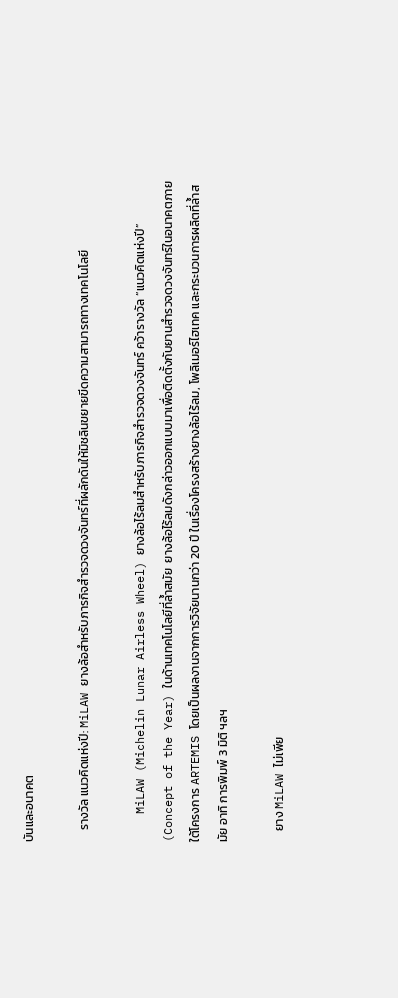บันและอนาคต

    รางวัล แนวคิดแห่งปี: MiLAW ยางล้อสำหรับภารกิจสำรวจดวงจันทร์ที่ผลักดันให้มิชลินขยายขีดความสามารถทางเทคโนโลยี

    MiLAW (Michelin Lunar Airless Wheel) ยางล้อไร้ลมสำหรับภารกิจสำรวจดวงจันทร์ คว้ารางวัล “แนวคิดแห่งปี” (Concept of the Year) ในด้านเทคโนโลยีที่ล้ำสมัย  ยางล้อไร้ลมดังกล่าวออกแบบมาเพื่อติดตั้งกับยานสำรวจดวงจันทร์ในอนาคตภายใต้โครงการ ARTEMIS โดยเป็นผลงานจากการวิจัยนานกว่า 20 ปี ในเรื่องโครงสร้างยางล้อไร้ลม, โพลิเมอร์ไฮเทค และกระบวนการผลิตที่ล้ำสมัย อาทิ การพิมพ์ 3 มิติ ฯลฯ

    ยาง MiLAW ไม่เพีย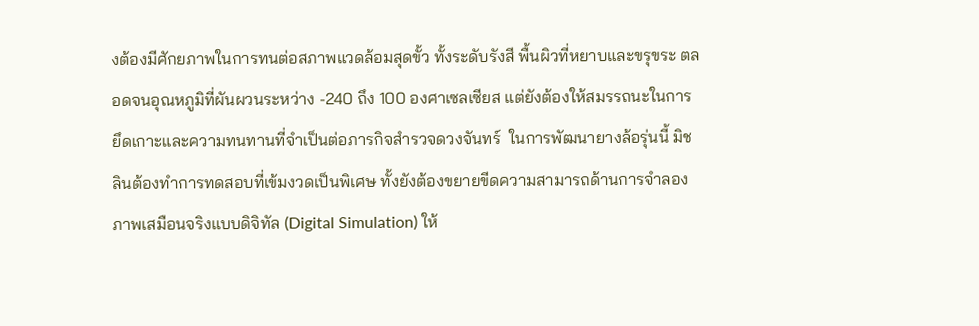งต้องมีศักยภาพในการทนต่อสภาพแวดล้อมสุดขั้ว ทั้งระดับรังสี พื้นผิวที่หยาบและขรุขระ ตลอดจนอุณหภูมิที่ผันผวนระหว่าง -240 ถึง 100 องศาเซลเซียส แต่ยังต้องให้สมรรถนะในการยึดเกาะและความทนทานที่จำเป็นต่อภารกิจสำรวจดวงจันทร์  ในการพัฒนายางล้อรุ่นนี้ มิชลินต้องทำการทดสอบที่เข้มงวดเป็นพิเศษ ทั้งยังต้องขยายขีดความสามารถด้านการจำลองภาพเสมือนจริงแบบดิจิทัล (Digital Simulation) ให้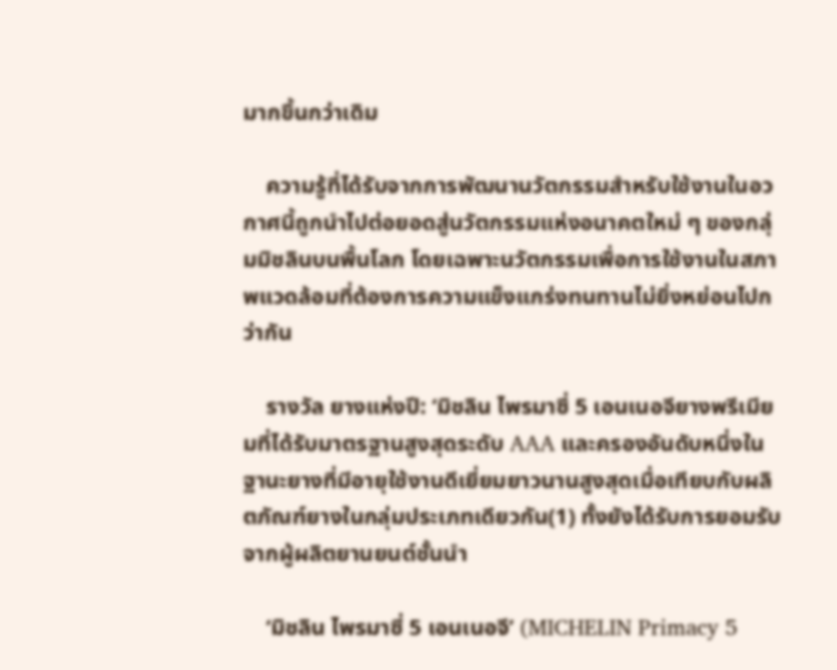มากขึ้นกว่าเดิม

    ความรู้ที่ได้รับจากการพัฒนานวัตกรรมสำหรับใช้งานในอวกาศนี้ถูกนำไปต่อยอดสู่นวัตกรรมแห่งอนาคตใหม่ ๆ ของกลุ่มมิชลินบนพื้นโลก โดยเฉพาะนวัตกรรมเพื่อการใช้งานในสภาพแวดล้อมที่ต้องการความแข็งแกร่งทนทานไม่ยิ่งหย่อนไปกว่ากัน

    รางวัล ยางแห่งปี: ‘มิชลิน ไพรมาซี่ 5 เอนเนอจียางพรีเมียมที่ได้รับมาตรฐานสูงสุดระดับ AAA และครองอันดับหนึ่งในฐานะยางที่มีอายุใช้งานดีเยี่ยมยาวนานสูงสุดเมื่อเทียบกับผลิตภัณฑ์ยางในกลุ่มประเภทเดียวกัน(1) ทั้งยังได้รับการยอมรับจากผู้ผลิตยานยนต์ชั้นนำ

    ‘มิชลิน ไพรมาซี่ 5 เอนเนอจี’ (MICHELIN Primacy 5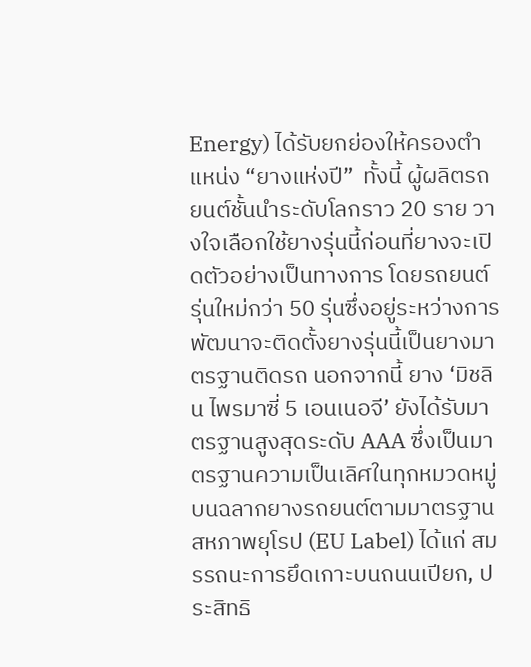Energy) ได้รับยกย่องให้ครองตำแหน่ง “ยางแห่งปี”  ทั้งนี้ ผู้ผลิตรถยนต์ชั้นนำระดับโลกราว 20 ราย วางใจเลือกใช้ยางรุ่นนี้ก่อนที่ยางจะเปิดตัวอย่างเป็นทางการ โดยรถยนต์รุ่นใหม่กว่า 50 รุ่นซึ่งอยู่ระหว่างการพัฒนาจะติดตั้งยางรุ่นนี้เป็นยางมาตรฐานติดรถ นอกจากนี้ ยาง ‘มิชลิน ไพรมาซี่ 5 เอนเนอจี’ ยังได้รับมาตรฐานสูงสุดระดับ AAA ซึ่งเป็นมาตรฐานความเป็นเลิศในทุกหมวดหมู่บนฉลากยางรถยนต์ตามมาตรฐานสหภาพยุโรป (EU Label) ได้แก่ สมรรถนะการยึดเกาะบนถนนเปียก, ประสิทธิ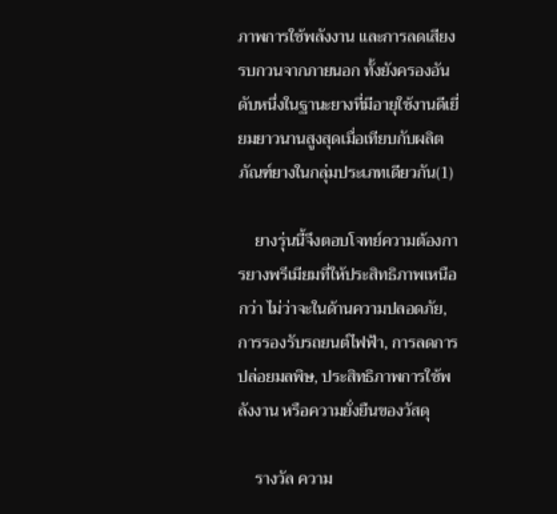ภาพการใช้พลังงาน และการลดเสียงรบกวนจากภายนอก ทั้งยังครองอันดับหนึ่งในฐานะยางที่มีอายุใช้งานดีเยี่ยมยาวนานสูงสุดเมื่อเทียบกับผลิตภัณฑ์ยางในกลุ่มประเภทเดียวกัน(1)

    ยางรุ่นนี้จึงตอบโจทย์ความต้องการยางพรีเมียมที่ให้ประสิทธิภาพเหนือกว่า ไม่ว่าจะในด้านความปลอดภัย, การรองรับรถยนต์ไฟฟ้า, การลดการปล่อยมลพิษ, ประสิทธิภาพการใช้พลังงาน หรือความยั่งยืนของวัสดุ

    รางวัล ความ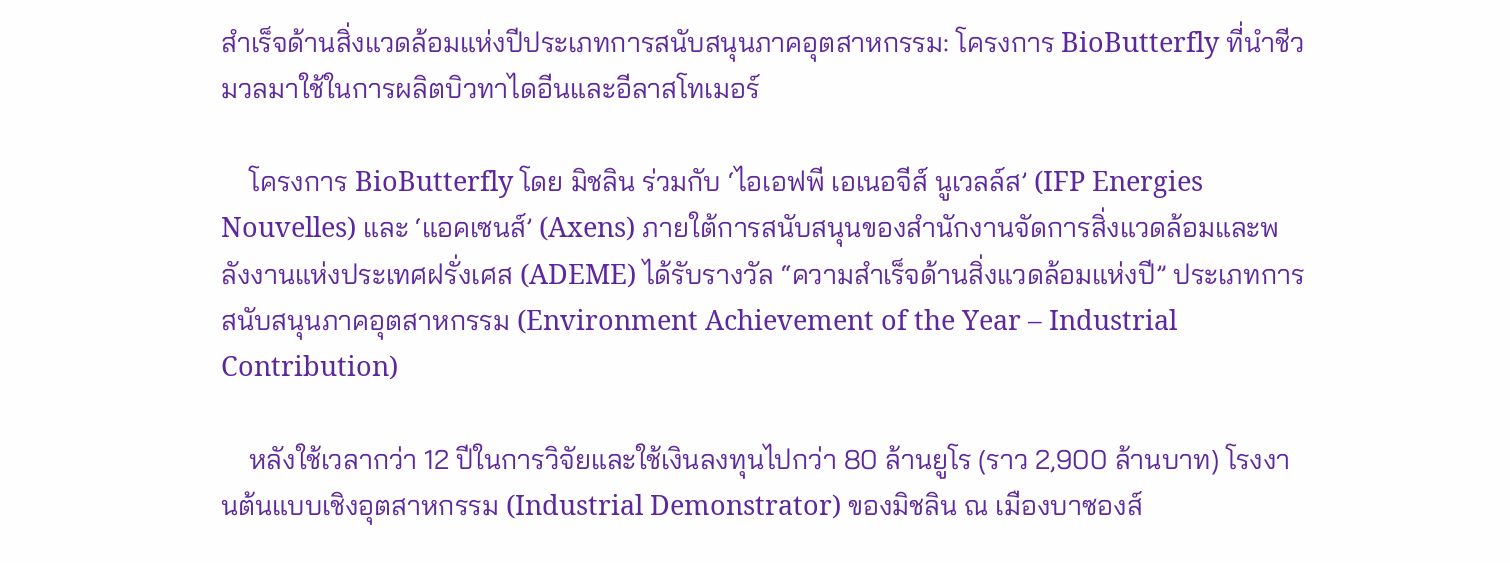สำเร็จด้านสิ่งแวดล้อมแห่งปีประเภทการสนับสนุนภาคอุตสาหกรรม: โครงการ BioButterfly ที่นำชีวมวลมาใช้ในการผลิตบิวทาไดอีนและอีลาสโทเมอร์

    โครงการ BioButterfly โดย มิชลิน ร่วมกับ ‘ไอเอฟพี เอเนอจีส์ นูเวลล์ส’ (IFP Energies Nouvelles) และ ‘แอคเซนส์’ (Axens) ภายใต้การสนับสนุนของสำนักงานจัดการสิ่งแวดล้อมและพลังงานแห่งประเทศฝรั่งเศส (ADEME) ได้รับรางวัล “ความสำเร็จด้านสิ่งแวดล้อมแห่งปี” ประเภทการสนับสนุนภาคอุตสาหกรรม (Environment Achievement of the Year – Industrial Contribution)

    หลังใช้เวลากว่า 12 ปีในการวิจัยและใช้เงินลงทุนไปกว่า 80 ล้านยูโร (ราว 2,900 ล้านบาท) โรงงานต้นแบบเชิงอุตสาหกรรม (Industrial Demonstrator) ของมิชลิน ณ เมืองบาซองส์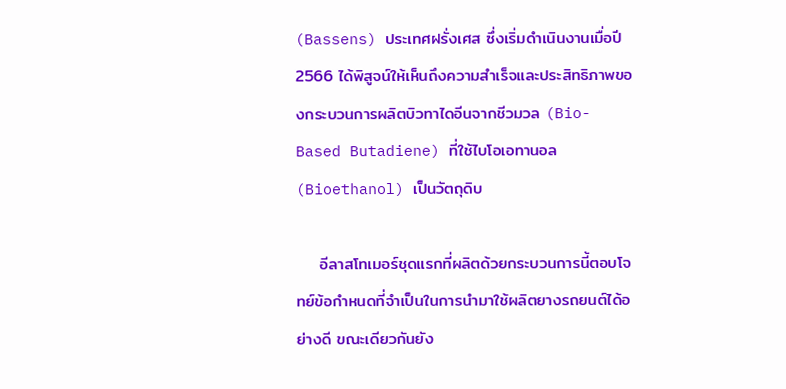(Bassens) ประเทศฝรั่งเศส ซึ่งเริ่มดำเนินงานเมื่อปี 2566 ได้พิสูจน์ให้เห็นถึงความสำเร็จและประสิทธิภาพของกระบวนการผลิตบิวทาไดอีนจากชีวมวล (Bio-Based Butadiene) ที่ใช้ไบโอเอทานอล (Bioethanol) เป็นวัตถุดิบ

    อีลาสโทเมอร์ชุดแรกที่ผลิตด้วยกระบวนการนี้ตอบโจทย์ข้อกำหนดที่จำเป็นในการนำมาใช้ผลิตยางรถยนต์ได้อย่างดี ขณะเดียวกันยัง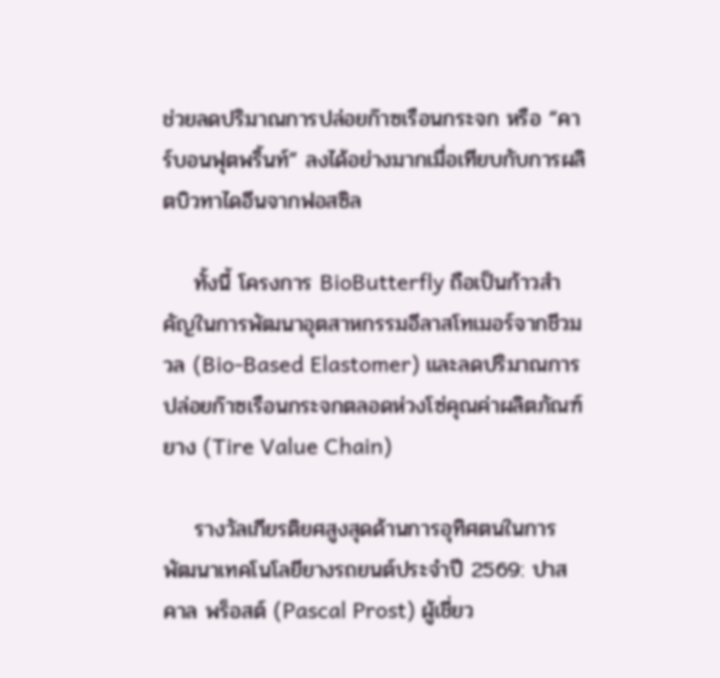ช่วยลดปริมาณการปล่อยก๊าซเรือนกระจก หรือ “คาร์บอนฟุตพริ้นท์” ลงได้อย่างมากเมื่อเทียบกับการผลิตบิวทาไดอีนจากฟอสซิล

    ทั้งนี้ โครงการ BioButterfly ถือเป็นก้าวสำคัญในการพัฒนาอุตสาหกรรมอีลาสโทเมอร์จากชีวมวล (Bio-Based Elastomer) และลดปริมาณการปล่อยก๊าซเรือนกระจกตลอดห่วงโซ่คุณค่าผลิตภัณฑ์ยาง (Tire Value Chain)

    รางวัลเกียรติยศสูงสุดด้านการอุทิศตนในการพัฒนาเทคโนโลยียางรถยนต์ประจำปี 2569: ปาสคาล พร็อสต์ (Pascal Prost) ผู้เชี่ยว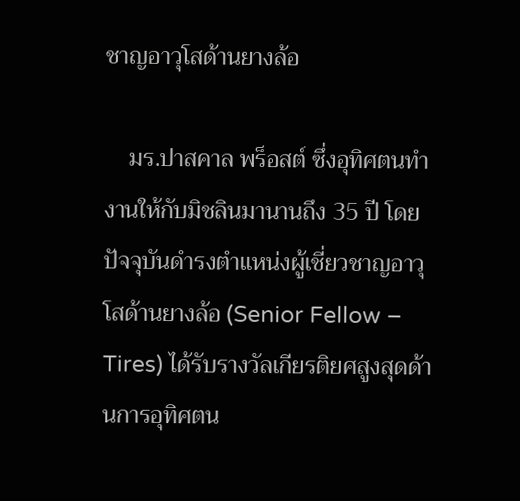ชาญอาวุโสด้านยางล้อ

    มร.ปาสคาล พร็อสต์ ซึ่งอุทิศตนทำงานให้กับมิชลินมานานถึง 35 ปี โดยปัจจุบันดำรงตำแหน่งผู้เชี่ยวชาญอาวุโสด้านยางล้อ (Senior Fellow – Tires) ได้รับรางวัลเกียรติยศสูงสุดด้านการอุทิศตน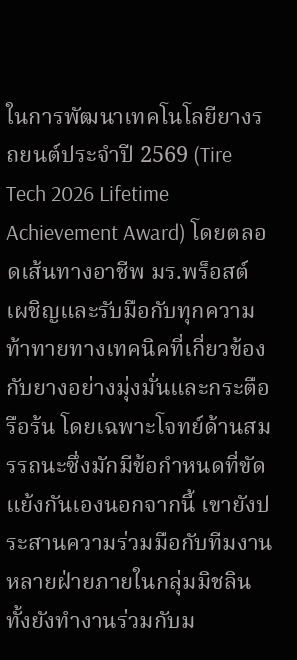ในการพัฒนาเทคโนโลยียางรถยนต์ประจำปี 2569 (Tire Tech 2026 Lifetime Achievement Award) โดยตลอดเส้นทางอาชีพ มร.พร็อสต์ เผชิญและรับมือกับทุกความท้าทายทางเทคนิคที่เกี่ยวข้องกับยางอย่างมุ่งมั่นและกระตือรือร้น โดยเฉพาะโจทย์ด้านสมรรถนะซึ่งมักมีข้อกำหนดที่ขัดแย้งกันเองนอกจากนี้ เขายังประสานความร่วมมือกับทีมงานหลายฝ่ายภายในกลุ่มมิชลิน ทั้งยังทำงานร่วมกับม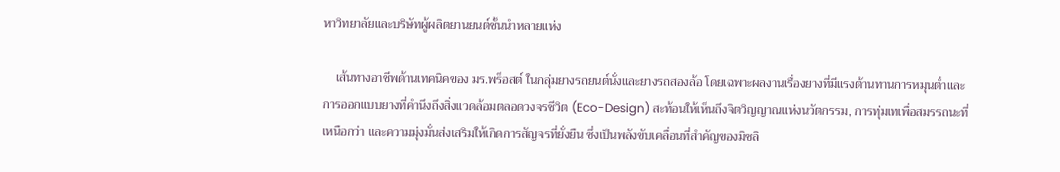หาวิทยาลัยและบริษัทผู้ผลิตยานยนต์ชั้นนำหลายแห่ง

    เส้นทางอาชีพด้านเทคนิคของ มร.พร็อสต์ ในกลุ่มยางรถยนต์นั่งและยางรถสองล้อ โดยเฉพาะผลงานเรื่องยางที่มีแรงต้านทานการหมุนต่ำและการออกแบบยางที่คำนึงถึงสิ่งแวดล้อมตลอดวงจรชีวิต (Eco-Design) สะท้อนให้เห็นถึงจิตวิญญาณแห่งนวัตกรรม, การทุ่มเทเพื่อสมรรถนะที่เหนือกว่า และความมุ่งมั่นส่งเสริมให้เกิดการสัญจรที่ยั่งยืน ซึ่งเป็นพลังขับเคลื่อนที่สำคัญของมิชลิ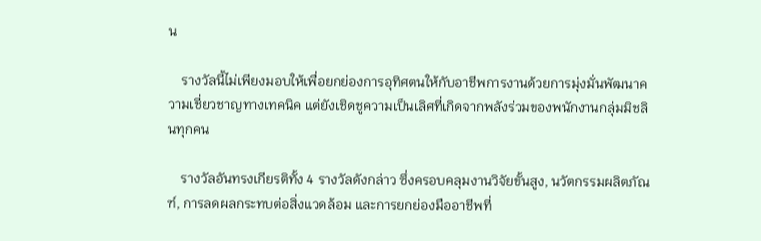น

    รางวัลนี้ไม่เพียงมอบให้เพื่อยกย่องการอุทิศตนให้กับอาชีพการงานด้วยการมุ่งมั่นพัฒนาความเชี่ยวชาญทางเทคนิค แต่ยังเชิดชูความเป็นเลิศที่เกิดจากพลังร่วมของพนักงานกลุ่มมิชลินทุกคน

    รางวัลอันทรงเกียรติทั้ง 4 รางวัลดังกล่าว ซึ่งครอบคลุมงานวิจัยขั้นสูง, นวัตกรรมผลิตภัณฑ์, การลดผลกระทบต่อสิ่งแวดล้อม และการยกย่องมืออาชีพที่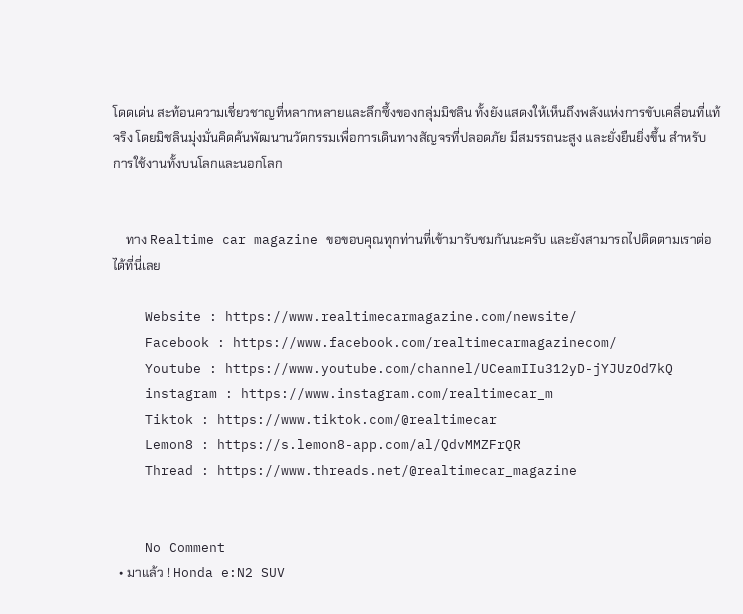โดดเด่น สะท้อนความเชี่ยวชาญที่หลากหลายและลึกซึ้งของกลุ่มมิชลิน ทั้งยังแสดงให้เห็นถึงพลังแห่งการขับเคลื่อนที่แท้จริง โดยมิชลินมุ่งมั่นคิดค้นพัฒนานวัตกรรมเพื่อการเดินทางสัญจรที่ปลอดภัย มีสมรรถนะสูง และยั่งยืนยิ่งขึ้น สำหรับการใช้งานทั้งบนโลกและนอกโลก


    ทาง Realtime car magazine ขอขอบคุณทุกท่านที่เข้ามารับชมกันนะครับ และยังสามารถไปติดตามเราต่อได้ที่นี่เลย

    Website : https://www.realtimecarmagazine.com/newsite/
    Facebook : https://www.facebook.com/realtimecarmagazinecom/
    Youtube : https://www.youtube.com/channel/UCeamIIu312yD-jYJUzOd7kQ
    instagram : https://www.instagram.com/realtimecar_m
    Tiktok : https://www.tiktok.com/@realtimecar
    Lemon8 : https://s.lemon8-app.com/al/QdvMMZFrQR
    Thread : https://www.threads.net/@realtimecar_magazine


    No Comment
  • มาแล้ว ! Honda e:N2 SUV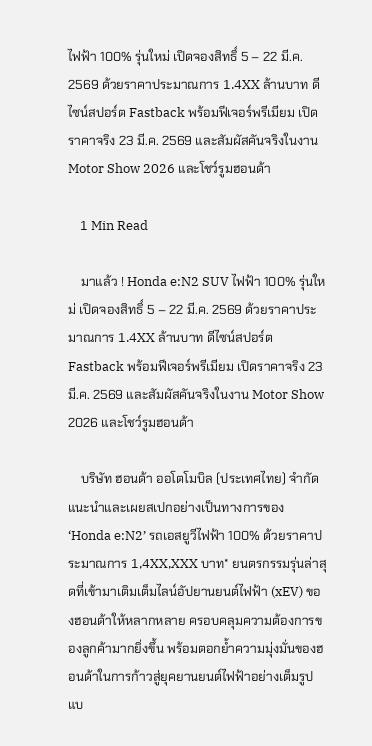ไฟฟ้า 100% รุ่นใหม่ เปิดจองสิทธิ์ 5 – 22 มี.ค. 2569 ด้วยราคาประมาณการ 1.4XX ล้านบาท ดีไซน์สปอร์ต Fastback พร้อมฟีเจอร์พรีเมียม เปิดราคาจริง 23 มี.ค. 2569 และสัมผัสคันจริงในงาน Motor Show 2026 และโชว์รูมฮอนด้า

    1 Min Read

    มาแล้ว ! Honda e:N2 SUV ไฟฟ้า 100% รุ่นใหม่ เปิดจองสิทธิ์ 5 – 22 มี.ค. 2569 ด้วยราคาประมาณการ 1.4XX ล้านบาท ดีไซน์สปอร์ต Fastback พร้อมฟีเจอร์พรีเมียม เปิดราคาจริง 23 มี.ค. 2569 และสัมผัสคันจริงในงาน Motor Show 2026 และโชว์รูมฮอนด้า

    บริษัท ฮอนด้า ออโตโมบิล (ประเทศไทย) จำกัด แนะนำและเผยสเปกอย่างเป็นทางการของ ‘Honda e:N2’ รถเอสยูวีไฟฟ้า 100% ด้วยราคาประมาณการ 1,4XX,XXX บาท* ยนตรกรรมรุ่นล่าสุดที่เข้ามาเติมเต็มไลน์อัปยานยนต์ไฟฟ้า (xEV) ของฮอนด้าให้หลากหลาย ครอบคลุมความต้องการของลูกค้ามากยิ่งขึ้น พร้อมตอกย้ำความมุ่งมั่นของฮอนด้าในการก้าวสู่ยุคยานยนต์ไฟฟ้าอย่างเต็มรูปแบ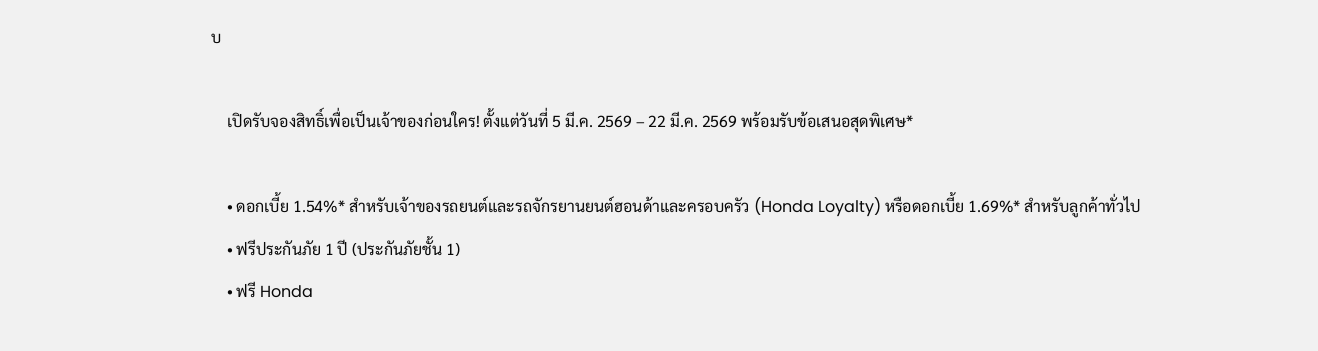บ

    เปิดรับจองสิทธิ์เพื่อเป็นเจ้าของก่อนใคร! ตั้งแต่วันที่ 5 มี.ค. 2569 – 22 มี.ค. 2569 พร้อมรับข้อเสนอสุดพิเศษ*

    • ดอกเบี้ย 1.54%* สำหรับเจ้าของรถยนต์และรถจักรยานยนต์ฮอนด้าและครอบครัว (Honda Loyalty) หรือดอกเบี้ย 1.69%* สำหรับลูกค้าทั่วไป
    • ฟรีประกันภัย 1 ปี (ประกันภัยชั้น 1)
    • ฟรี Honda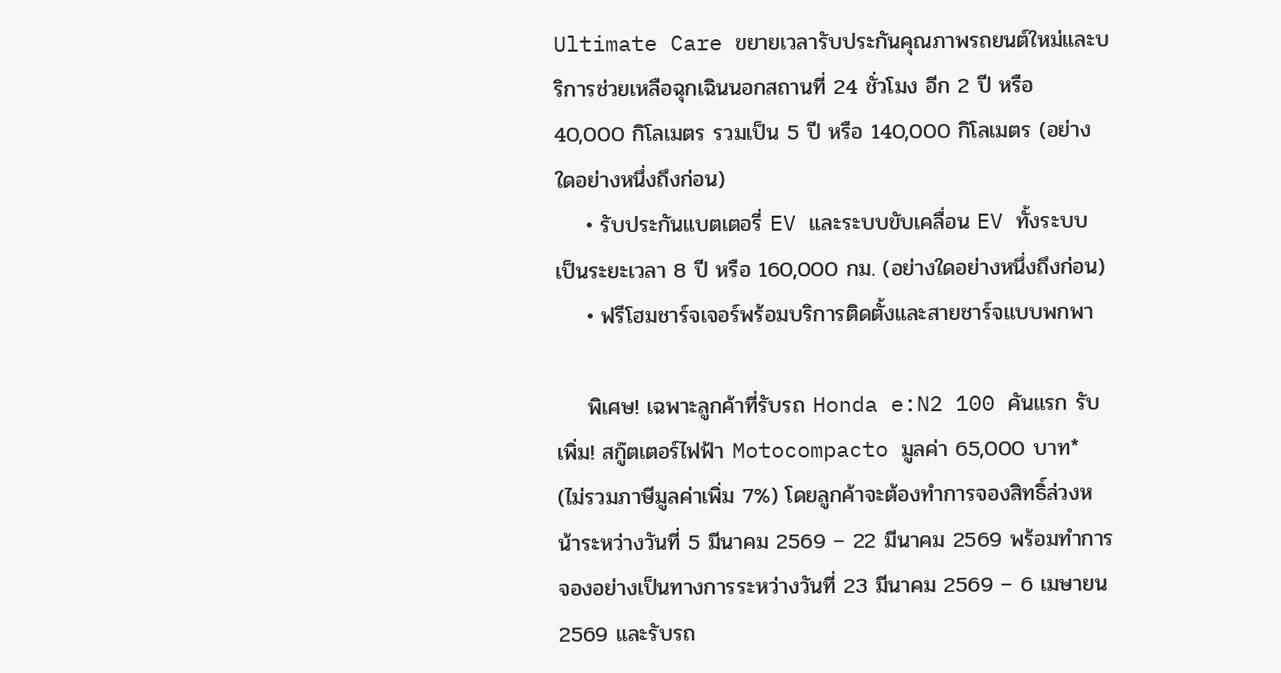Ultimate Care ขยายเวลารับประกันคุณภาพรถยนต์ใหม่และบริการช่วยเหลือฉุกเฉินนอกสถานที่ 24 ชั่วโมง อีก 2 ปี หรือ 40,000 กิโลเมตร รวมเป็น 5 ปี หรือ 140,000 กิโลเมตร (อย่างใดอย่างหนึ่งถึงก่อน)
    • รับประกันแบตเตอรี่ EV และระบบขับเคลื่อน EV ทั้งระบบ เป็นระยะเวลา 8 ปี หรือ 160,000 กม. (อย่างใดอย่างหนึ่งถึงก่อน)
    • ฟรีโฮมชาร์จเจอร์พร้อมบริการติดตั้งและสายชาร์จแบบพกพา

    พิเศษ! เฉพาะลูกค้าที่รับรถ Honda e:N2 100 คันแรก รับเพิ่ม! สกู๊ตเตอร์ไฟฟ้า Motocompacto มูลค่า 65,000 บาท* (ไม่รวมภาษีมูลค่าเพิ่ม 7%) โดยลูกค้าจะต้องทำการจองสิทธิ์ล่วงหน้าระหว่างวันที่ 5 มีนาคม 2569 – 22 มีนาคม 2569 พร้อมทำการจองอย่างเป็นทางการระหว่างวันที่ 23 มีนาคม 2569 – 6 เมษายน 2569 และรับรถ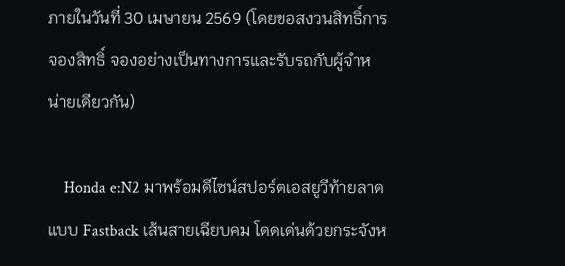ภายในวันที่ 30 เมษายน 2569 (โดยขอสงวนสิทธิ์การจองสิทธิ์ จองอย่างเป็นทางการและรับรถกับผู้จำหน่ายเดียวกัน)

    Honda e:N2 มาพร้อมดีไซน์สปอร์ตเอสยูวีท้ายลาดแบบ Fastback เส้นสายเฉียบคม โดดเด่นด้วยกระจังห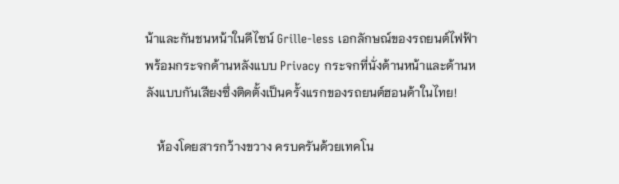น้าและกันชนหน้าในดีไซน์ Grille-less เอกลักษณ์ของรถยนต์ไฟฟ้า พร้อมกระจกด้านหลังแบบ Privacy กระจกที่นั่งด้านหน้าและด้านหลังแบบกันเสียงซึ่งติดตั้งเป็นครั้งแรกของรถยนต์ฮอนด้าในไทย!

    ห้องโดยสารกว้างขวาง ครบครันด้วยเทคโน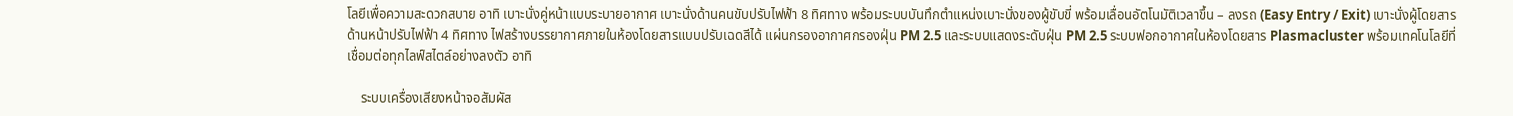โลยีเพื่อความสะดวกสบาย อาทิ เบาะนั่งคู่หน้าแบบระบายอากาศ เบาะนั่งด้านคนขับปรับไฟฟ้า 8 ทิศทาง พร้อมระบบบันทึกตำแหน่งเบาะนั่งของผู้ขับขี่ พร้อมเลื่อนอัตโนมัติเวลาขึ้น – ลงรถ (Easy Entry / Exit) เบาะนั่งผู้โดยสารด้านหน้าปรับไฟฟ้า 4 ทิศทาง ไฟสร้างบรรยากาศภายในห้องโดยสารแบบปรับเฉดสีได้ แผ่นกรองอากาศกรองฝุ่น PM 2.5 และระบบแสดงระดับฝุ่น PM 2.5 ระบบฟอกอากาศในห้องโดยสาร Plasmacluster พร้อมเทคโนโลยีที่เชื่อมต่อทุกไลฟ์สไตล์อย่างลงตัว อาทิ

    ระบบเครื่องเสียงหน้าจอสัมผัส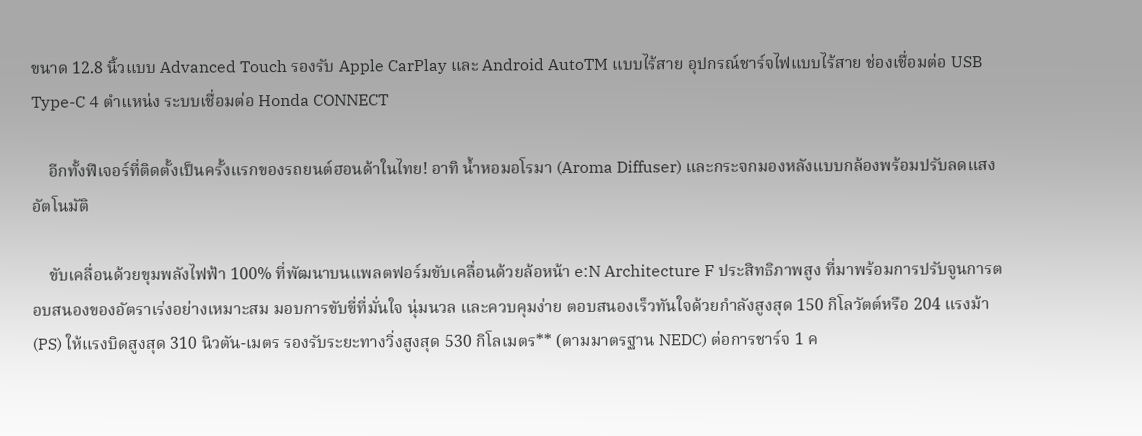ขนาด 12.8 นิ้วแบบ Advanced Touch รองรับ Apple CarPlay และ Android AutoTM แบบไร้สาย อุปกรณ์ชาร์จไฟแบบไร้สาย ช่องเชื่อมต่อ USB Type-C 4 ตำแหน่ง ระบบเชื่อมต่อ Honda CONNECT

    อีกทั้งฟีเจอร์ที่ติดตั้งเป็นครั้งแรกของรถยนต์ฮอนด้าในไทย! อาทิ น้ำหอมอโรมา (Aroma Diffuser) และกระจกมองหลังแบบกล้องพร้อมปรับลดแสงอัตโนมัติ

    ขับเคลื่อนด้วยขุมพลังไฟฟ้า 100% ที่พัฒนาบนแพลตฟอร์มขับเคลื่อนด้วยล้อหน้า e:N Architecture F ประสิทธิภาพสูง ที่มาพร้อมการปรับจูนการตอบสนองของอัตราเร่งอย่างเหมาะสม มอบการขับขี่ที่มั่นใจ นุ่มนวล และควบคุมง่าย ตอบสนองเร็วทันใจด้วยกำลังสูงสุด 150 กิโลวัตต์หรือ 204 แรงม้า (PS) ให้แรงบิดสูงสุด 310 นิวตัน-เมตร รองรับระยะทางวิ่งสูงสุด 530 กิโลเมตร** (ตามมาตรฐาน NEDC) ต่อการชาร์จ 1 ค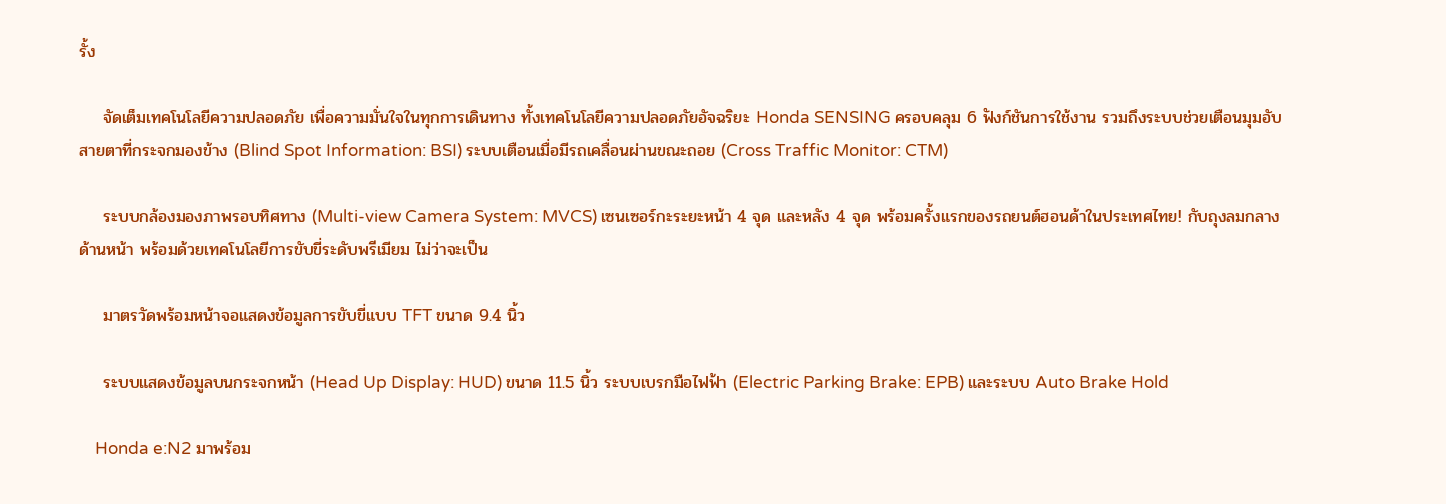รั้ง

    จัดเต็มเทคโนโลยีความปลอดภัย เพื่อความมั่นใจในทุกการเดินทาง ทั้งเทคโนโลยีความปลอดภัยอัจฉริยะ Honda SENSING ครอบคลุม 6 ฟังก์ชันการใช้งาน รวมถึงระบบช่วยเตือนมุมอับสายตาที่กระจกมองข้าง (Blind Spot Information: BSI) ระบบเตือนเมื่อมีรถเคลื่อนผ่านขณะถอย (Cross Traffic Monitor: CTM)

    ระบบกล้องมองภาพรอบทิศทาง (Multi-view Camera System: MVCS) เซนเซอร์กะระยะหน้า 4 จุด และหลัง 4 จุด พร้อมครั้งแรกของรถยนต์ฮอนด้าในประเทศไทย! กับถุงลมกลางด้านหน้า พร้อมด้วยเทคโนโลยีการขับขี่ระดับพรีเมียม ไม่ว่าจะเป็น

    มาตรวัดพร้อมหน้าจอแสดงข้อมูลการขับขี่แบบ TFT ขนาด 9.4 นิ้ว

    ระบบแสดงข้อมูลบนกระจกหน้า (Head Up Display: HUD) ขนาด 11.5 นิ้ว ระบบเบรกมือไฟฟ้า (Electric Parking Brake: EPB) และระบบ Auto Brake Hold

    Honda e:N2 มาพร้อม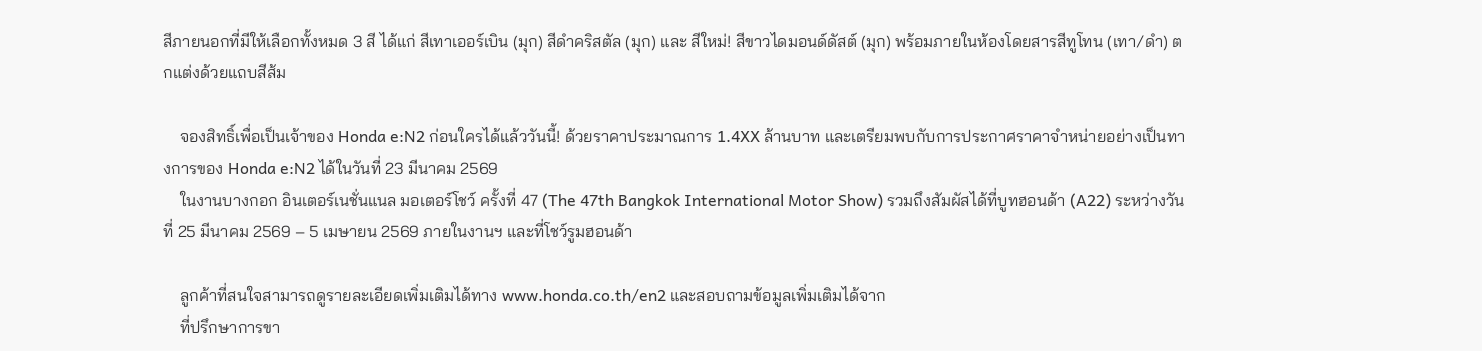สีภายนอกที่มีให้เลือกทั้งหมด 3 สี ได้แก่ สีเทาเออร์เบิน (มุก) สีดำคริสตัล (มุก) และ สีใหม่! สีขาวไดมอนด์ดัสต์ (มุก) พร้อมภายในห้องโดยสารสีทูโทน (เทา/ดำ) ตกแต่งด้วยแถบสีส้ม

    จองสิทธิ์เพื่อเป็นเจ้าของ Honda e:N2 ก่อนใครได้แล้ววันนี้! ด้วยราคาประมาณการ 1.4XX ล้านบาท และเตรียมพบกับการประกาศราคาจำหน่ายอย่างเป็นทางการของ Honda e:N2 ได้ในวันที่ 23 มีนาคม 2569
    ในงานบางกอก อินเตอร์เนชั่นแนล มอเตอร์โชว์ ครั้งที่ 47 (The 47th Bangkok International Motor Show) รวมถึงสัมผัสได้ที่บูทฮอนด้า (A22) ระหว่างวันที่ 25 มีนาคม 2569 – 5 เมษายน 2569 ภายในงานฯ และที่โชว์รูมฮอนด้า

    ลูกค้าที่สนใจสามารถดูรายละเอียดเพิ่มเติมได้ทาง www.honda.co.th/en2 และสอบถามข้อมูลเพิ่มเติมได้จาก
    ที่ปรึกษาการขา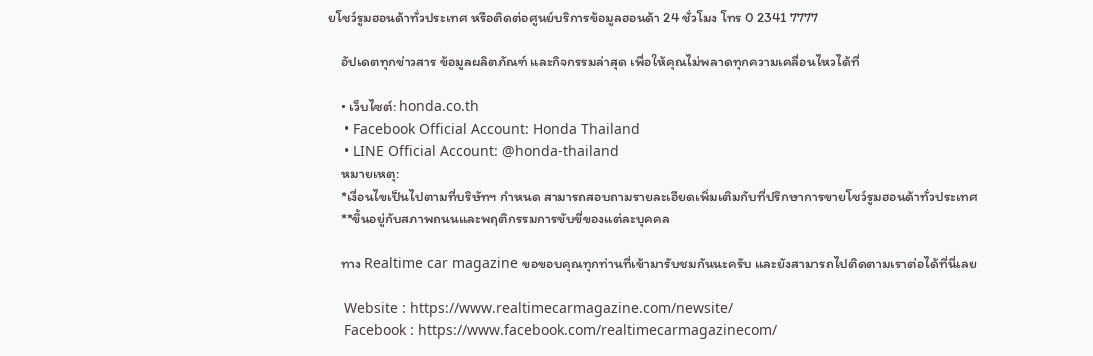ยโชว์รูมฮอนด้าทั่วประเทศ หรือติดต่อศูนย์บริการข้อมูลฮอนด้า 24 ชั่วโมง โทร 0 2341 7777

    อัปเดตทุกข่าวสาร ข้อมูลผลิตภัณฑ์ และกิจกรรมล่าสุด เพื่อให้คุณไม่พลาดทุกความเคลื่อนไหวได้ที่

    • เว็บไซต์: honda.co.th
    • Facebook Official Account: Honda Thailand
    • LINE Official Account: @honda-thailand
    หมายเหตุ:
    *เงื่อนไขเป็นไปตามที่บริษัทฯ กำหนด สามารถสอบถามรายละเอียดเพิ่มเติมกับที่ปรึกษาการขายโชว์รูมฮอนด้าทั่วประเทศ
    **ขึ้นอยู่กับสภาพถนนและพฤติกรรมการขับขี่ของแต่ละบุคคล

    ทาง Realtime car magazine ขอขอบคุณทุกท่านที่เข้ามารับชมกันนะครับ และยังสามารถไปติดตามเราต่อได้ที่นี่เลย

    Website : https://www.realtimecarmagazine.com/newsite/
    Facebook : https://www.facebook.com/realtimecarmagazinecom/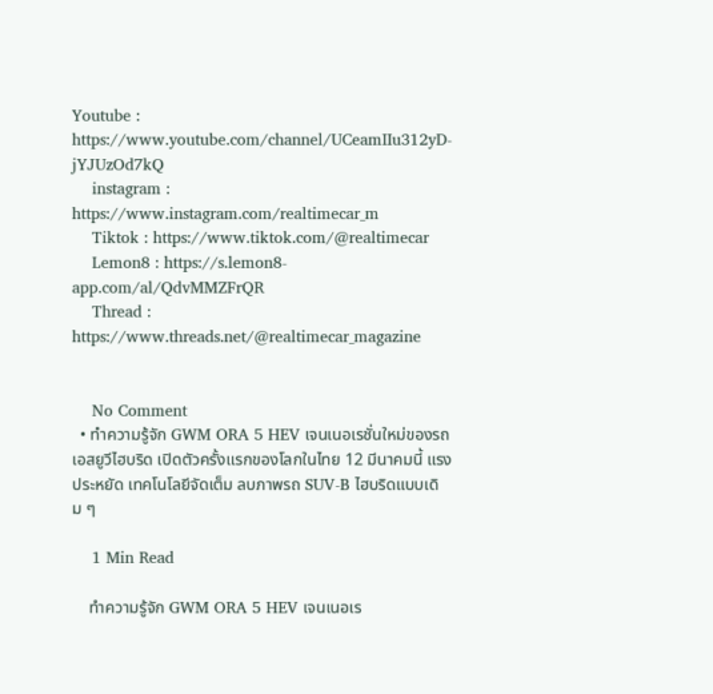Youtube : https://www.youtube.com/channel/UCeamIIu312yD-jYJUzOd7kQ
    instagram : https://www.instagram.com/realtimecar_m
    Tiktok : https://www.tiktok.com/@realtimecar
    Lemon8 : https://s.lemon8-app.com/al/QdvMMZFrQR
    Thread : https://www.threads.net/@realtimecar_magazine


    No Comment
  • ทำความรู้จัก GWM ORA 5 HEV เจนเนอเรชั่นใหม่ของรถเอสยูวีไฮบริด เปิดตัวครั้งแรกของโลกในไทย 12 มีนาคมนี้ แรง ประหยัด เทคโนโลยีจัดเต็ม ลบภาพรถ SUV-B ไฮบริดแบบเดิม ๆ

    1 Min Read

    ทำความรู้จัก GWM ORA 5 HEV เจนเนอเร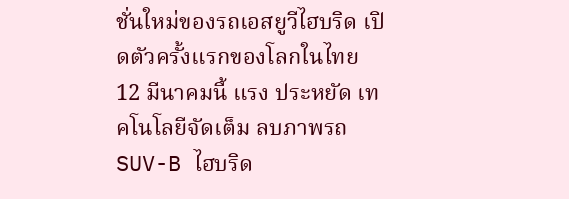ชั่นใหม่ของรถเอสยูวีไฮบริด เปิดตัวครั้งแรกของโลกในไทย 12 มีนาคมนี้ แรง ประหยัด เทคโนโลยีจัดเต็ม ลบภาพรถ SUV-B ไฮบริด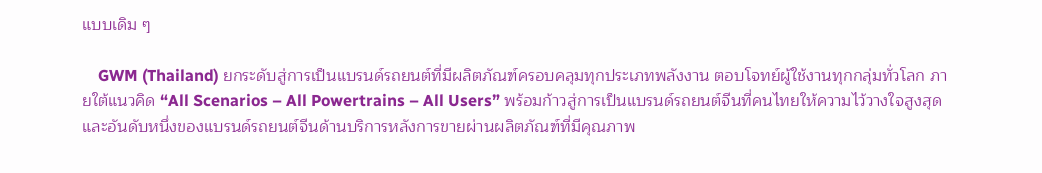แบบเดิม ๆ

    GWM (Thailand) ยกระดับสู่การเป็นแบรนด์รถยนต์ที่มีผลิตภัณฑ์ครอบคลุมทุกประเภทพลังงาน ตอบโจทย์ผู้ใช้งานทุกกลุ่มทั่วโลก ภายใต้แนวคิด “All Scenarios – All Powertrains – All Users” พร้อมก้าวสู่การเป็นแบรนด์รถยนต์จีนที่คนไทยให้ความไว้วางใจสูงสุด และอันดับหนึ่งของแบรนด์รถยนต์จีนด้านบริการหลังการขายผ่านผลิตภัณฑ์ที่มีคุณภาพ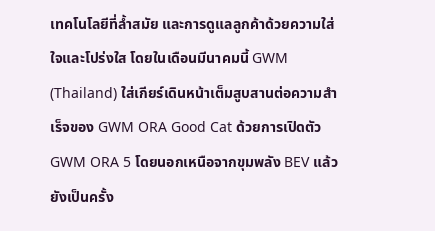เทคโนโลยีที่ล้ำสมัย และการดูแลลูกค้าด้วยความใส่ใจและโปร่งใส โดยในเดือนมีนาคมนี้ GWM (Thailand) ใส่เกียร์เดินหน้าเต็มสูบสานต่อความสำเร็จของ GWM ORA Good Cat ด้วยการเปิดตัว GWM ORA 5 โดยนอกเหนือจากขุมพลัง BEV แล้ว ยังเป็นครั้ง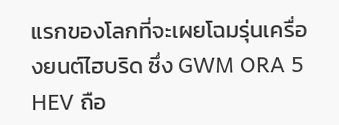แรกของโลกที่จะเผยโฉมรุ่นเครื่องยนต์ไฮบริด ซึ่ง GWM ORA 5 HEV ถือ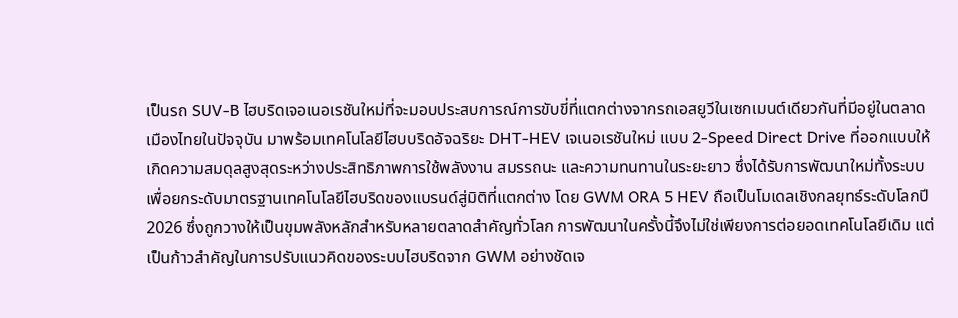เป็นรถ SUV-B ไฮบริดเจอเนอเรชันใหม่ที่จะมอบประสบการณ์การขับขี่ที่แตกต่างจากรถเอสยูวีในเซกเมนต์เดียวกันที่มีอยู่ในตลาดเมืองไทยในปัจจุบัน มาพร้อมเทคโนโลยีไฮบบริดอัจฉริยะ DHT-HEV เจเนอเรชันใหม่ แบบ 2-Speed Direct Drive ที่ออกแบบให้เกิดความสมดุลสูงสุดระหว่างประสิทธิภาพการใช้พลังงาน สมรรถนะ และความทนทานในระยะยาว ซึ่งได้รับการพัฒนาใหม่ทั้งระบบ เพื่อยกระดับมาตรฐานเทคโนโลยีไฮบริดของแบรนด์สู่มิติที่แตกต่าง โดย GWM ORA 5 HEV ถือเป็นโมเดลเชิงกลยุทธ์ระดับโลกปี 2026 ซึ่งถูกวางให้เป็นขุมพลังหลักสำหรับหลายตลาดสำคัญทั่วโลก การพัฒนาในครั้งนี้จึงไม่ใช่เพียงการต่อยอดเทคโนโลยีเดิม แต่เป็นก้าวสำคัญในการปรับแนวคิดของระบบไฮบริดจาก GWM อย่างชัดเจ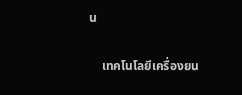น

    เทคโนโลยีเครื่องยน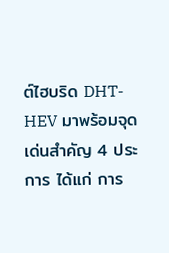ต์ไฮบริด DHT-HEV มาพร้อมจุดเด่นสำคัญ 4 ประการ ได้แก่ การ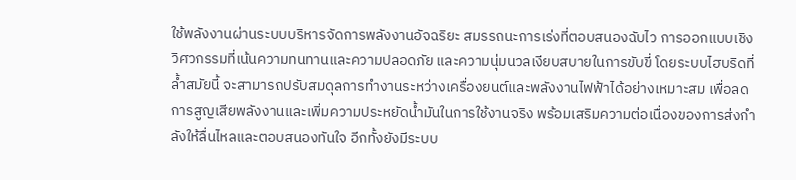ใช้พลังงานผ่านระบบบริหารจัดการพลังงานอัจฉริยะ สมรรถนะการเร่งที่ตอบสนองฉับไว การออกแบบเชิงวิศวกรรมที่เน้นความทนทานและความปลอดภัย และความนุ่มนวลเงียบสบายในการขับขี่ โดยระบบไฮบริดที่ล้ำสมัยนี้ จะสามารถปรับสมดุลการทำงานระหว่างเครื่องยนต์และพลังงานไฟฟ้าได้อย่างเหมาะสม เพื่อลดการสูญเสียพลังงานและเพิ่มความประหยัดน้ำมันในการใช้งานจริง พร้อมเสริมความต่อเนื่องของการส่งกำลังให้ลื่นไหลและตอบสนองทันใจ อีกทั้งยังมีระบบ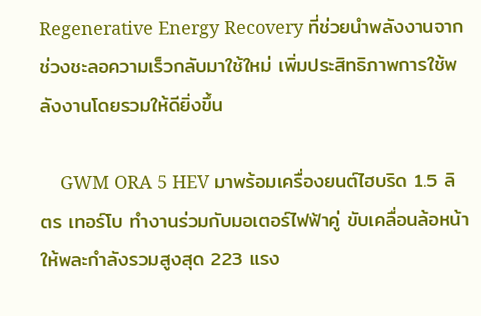Regenerative Energy Recovery ที่ช่วยนำพลังงานจากช่วงชะลอความเร็วกลับมาใช้ใหม่ เพิ่มประสิทธิภาพการใช้พลังงานโดยรวมให้ดียิ่งขึ้น

    GWM ORA 5 HEV มาพร้อมเครื่องยนต์ไฮบริด 1.5 ลิตร เทอร์โบ ทำงานร่วมกับมอเตอร์ไฟฟ้าคู่ ขับเคลื่อนล้อหน้า ให้พละกำลังรวมสูงสุด 223 แรง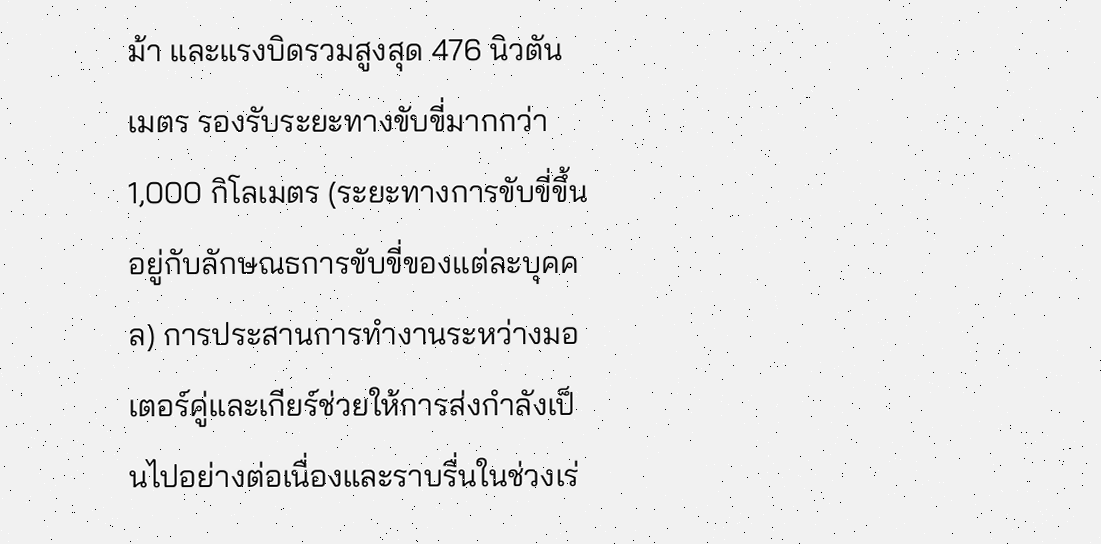ม้า และแรงบิดรวมสูงสุด 476 นิวตันเมตร รองรับระยะทางขับขี่มากกว่า 1,000 กิโลเมตร (ระยะทางการขับขี่ขึ้นอยู่กับลักษณธการขับขี่ของแต่ละบุคคล) การประสานการทำงานระหว่างมอเตอร์คู่และเกียร์ช่วยให้การส่งกำลังเป็นไปอย่างต่อเนื่องและราบรื่นในช่วงเร่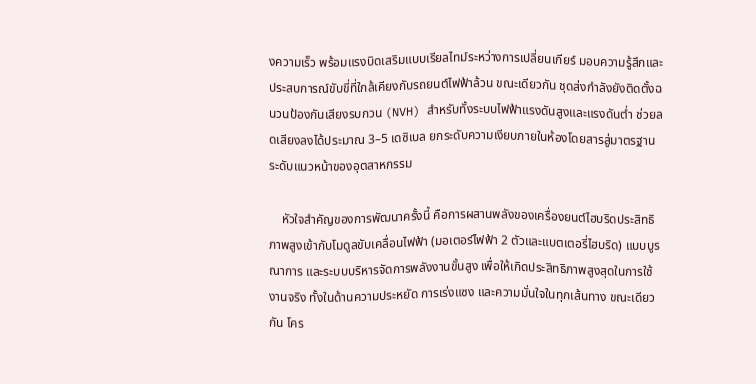งความเร็ว พร้อมแรงบิดเสริมแบบเรียลไทม์ระหว่างการเปลี่ยนเกียร์ มอบความรู้สึกและประสบการณ์ขับขี่ที่ใกล้เคียงกับรถยนต์ไฟฟ้าล้วน ขณะเดียวกัน ชุดส่งกำลังยังติดตั้งฉนวนป้องกันเสียงรบกวน (NVH) สำหรับทั้งระบบไฟฟ้าแรงดันสูงและแรงดันต่ำ ช่วยลดเสียงลงได้ประมาณ 3–5 เดซิเบล ยกระดับความเงียบภายในห้องโดยสารสู่มาตรฐานระดับแนวหน้าของอุตสาหกรรม

    หัวใจสำคัญของการพัฒนาครั้งนี้ คือการผสานพลังของเครื่องยนต์ไฮบริดประสิทธิภาพสูงเข้ากับโมดูลขับเคลื่อนไฟฟ้า (มอเตอร์ไฟฟ้า 2 ตัวและแบตเตอรี่ไฮบริด) แบบบูรณาการ และระบบบริหารจัดการพลังงานขั้นสูง เพื่อให้เกิดประสิทธิภาพสูงสุดในการใช้งานจริง ทั้งในด้านความประหยัด การเร่งแซง และความมั่นใจในทุกเส้นทาง ขณะเดียวกัน โคร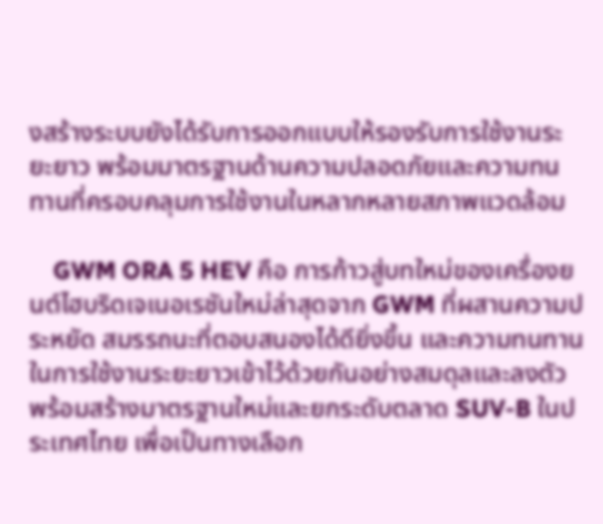งสร้างระบบยังได้รับการออกแบบให้รองรับการใช้งานระยะยาว พร้อมมาตรฐานด้านความปลอดภัยและความทนทานที่ครอบคลุมการใช้งานในหลากหลายสภาพแวดล้อม

    GWM ORA 5 HEV คือ การก้าวสู่บทใหม่ของเครื่องยนต์ไฮบริดเจเนอเรชันใหม่ล่าสุดจาก GWM ที่ผสานความประหยัด สมรรถนะที่ตอบสนองได้ดียิ่งขึ้น และความทนทานในการใช้งานระยะยาวเข้าไว้ด้วยกันอย่างสมดุลและลงตัว พร้อมสร้างมาตรฐานใหม่และยกระดับตลาด SUV-B ในประเทศไทย เพื่อเป็นทางเลือก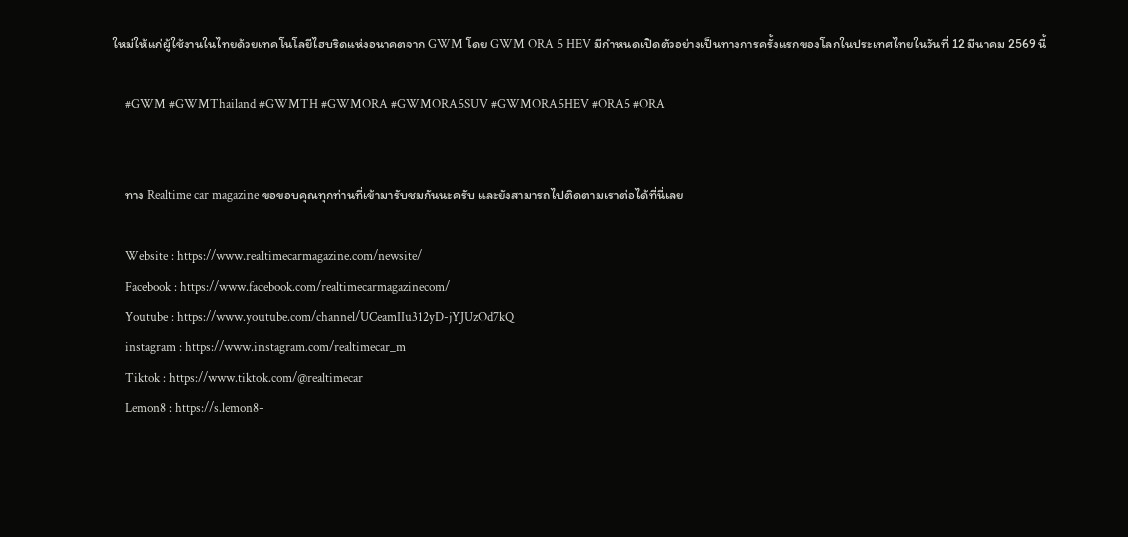ใหม่ให้แก่ผู้ใช้งานในไทยด้วยเทคโนโลยีไฮบริดแห่งอนาคตจาก GWM โดย GWM ORA 5 HEV มีกำหนดเปิดตัวอย่างเป็นทางการครั้งแรกของโลกในประเทศไทยในวันที่ 12 มีนาคม 2569 นี้

    #GWM #GWMThailand #GWMTH #GWMORA #GWMORA5SUV #GWMORA5HEV #ORA5 #ORA


    ทาง Realtime car magazine ขอขอบคุณทุกท่านที่เข้ามารับชมกันนะครับ และยังสามารถไปติดตามเราต่อได้ที่นี่เลย

    Website : https://www.realtimecarmagazine.com/newsite/
    Facebook : https://www.facebook.com/realtimecarmagazinecom/
    Youtube : https://www.youtube.com/channel/UCeamIIu312yD-jYJUzOd7kQ
    instagram : https://www.instagram.com/realtimecar_m
    Tiktok : https://www.tiktok.com/@realtimecar
    Lemon8 : https://s.lemon8-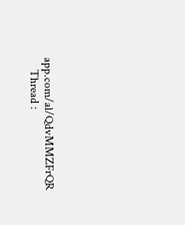app.com/al/QdvMMZFrQR
    Thread :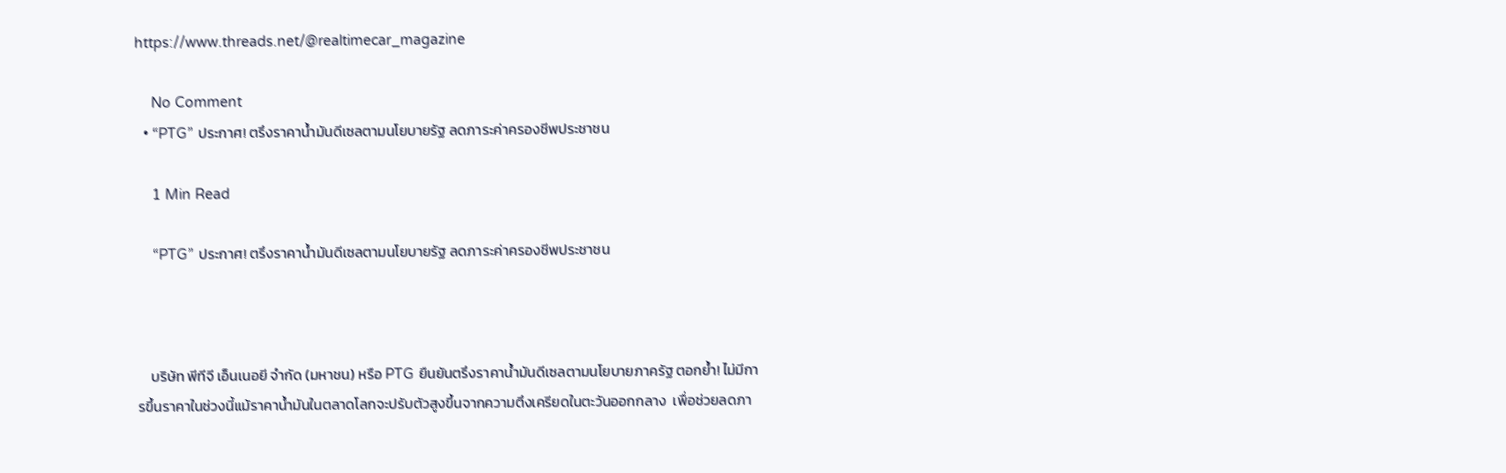https://www.threads.net/@realtimecar_magazine

    No Comment
  • “PTG” ประกาศ! ตรึงราคาน้ำมันดีเซลตามนโยบายรัฐ ลดภาระค่าครองชีพประชาชน

    1 Min Read

    “PTG” ประกาศ! ตรึงราคาน้ำมันดีเซลตามนโยบายรัฐ ลดภาระค่าครองชีพประชาชน



    บริษัท พีทีจี เอ็นเนอยี จำกัด (มหาชน) หรือ PTG ยืนยันตรึงราคาน้ำมันดีเซลตามนโยบายภาครัฐ ตอกย้ำ! ไม่มีการขึ้นราคาในช่วงนี้แม้ราคาน้ำมันในตลาดโลกจะปรับตัวสูงขึ้นจากความตึงเครียดในตะวันออกกลาง  เพื่อช่วยลดภา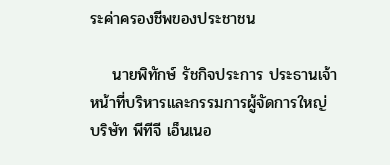ระค่าครองชีพของประชาชน

    นายพิทักษ์ รัชกิจประการ ประธานเจ้าหน้าที่บริหารและกรรมการผู้จัดการใหญ่ บริษัท พีทีจี เอ็นเนอ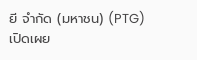ยี จำกัด (มหาชน) (PTG) เปิดเผย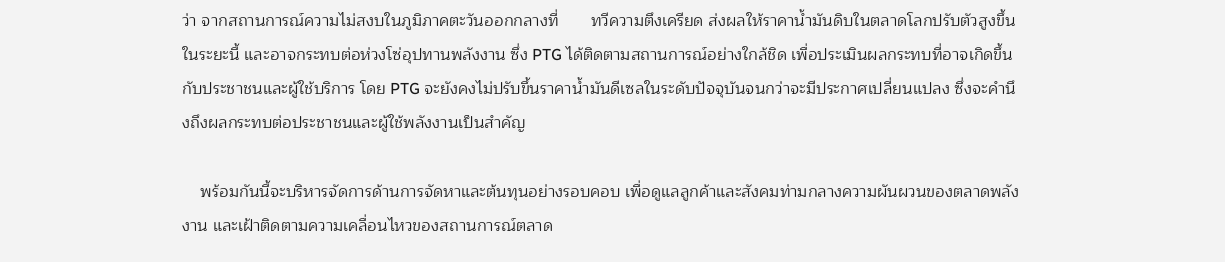ว่า จากสถานการณ์ความไม่สงบในภูมิภาคตะวันออกกลางที่       ทวีความตึงเครียด ส่งผลให้ราคาน้ำมันดิบในตลาดโลกปรับตัวสูงขึ้นในระยะนี้ และอาจกระทบต่อห่วงโซ่อุปทานพลังงาน ซึ่ง PTG ได้ติดตามสถานการณ์อย่างใกล้ชิด เพื่อประเมินผลกระทบที่อาจเกิดขึ้นกับประชาชนและผู้ใช้บริการ โดย PTG จะยังคงไม่ปรับขึ้นราคาน้ำมันดีเซลในระดับปัจจุบันจนกว่าจะมีประกาศเปลี่ยนแปลง ซึ่งจะคำนึงถึงผลกระทบต่อประชาชนและผู้ใช้พลังงานเป็นสำคัญ

    พร้อมกันนี้จะบริหารจัดการด้านการจัดหาและต้นทุนอย่างรอบคอบ เพื่อดูแลลูกค้าและสังคมท่ามกลางความผันผวนของตลาดพลังงาน และเฝ้าติดตามความเคลื่อนไหวของสถานการณ์ตลาด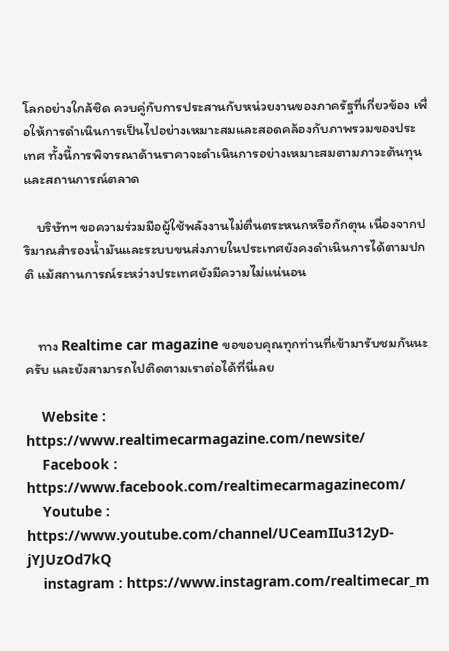โลกอย่างใกล้ชิด ควบคู่กับการประสานกับหน่วยงานของภาครัฐที่เกี่ยวข้อง เพื่อให้การดำเนินการเป็นไปอย่างเหมาะสมและสอดคล้องกับภาพรวมของประเทศ ทั้งนี้การพิจารณาด้านราคาจะดำเนินการอย่างเหมาะสมตามภาวะต้นทุนและสถานการณ์ตลาด

    บริษัทฯ ขอความร่วมมือผู้ใช้พลังงานไม่ตื่นตระหนกหรือกักตุน เนื่องจากปริมาณสำรองน้ำมันและระบบขนส่งภายในประเทศยังคงดำเนินการได้ตามปกติ แม้สถานการณ์ระหว่างประเทศยังมีความไม่แน่นอน


    ทาง Realtime car magazine ขอขอบคุณทุกท่านที่เข้ามารับชมกันนะครับ และยังสามารถไปติดตามเราต่อได้ที่นี่เลย

    Website : https://www.realtimecarmagazine.com/newsite/
    Facebook : https://www.facebook.com/realtimecarmagazinecom/
    Youtube : https://www.youtube.com/channel/UCeamIIu312yD-jYJUzOd7kQ
    instagram : https://www.instagram.com/realtimecar_m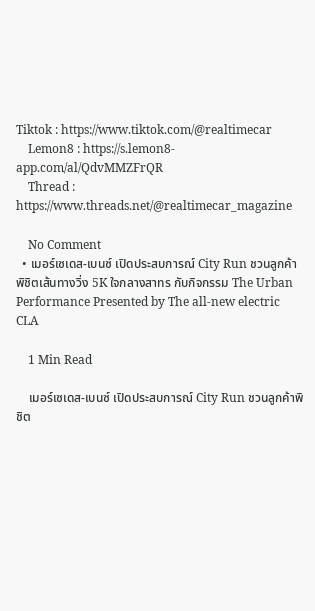Tiktok : https://www.tiktok.com/@realtimecar
    Lemon8 : https://s.lemon8-app.com/al/QdvMMZFrQR
    Thread : https://www.threads.net/@realtimecar_magazine

    No Comment
  • เมอร์เซเดส-เบนซ์ เปิดประสบการณ์ City Run ชวนลูกค้าพิชิตเส้นทางวิ่ง 5K ใจกลางสาทร กับกิจกรรม The Urban Performance Presented by The all-new electric CLA

    1 Min Read

    เมอร์เซเดส-เบนซ์ เปิดประสบการณ์ City Run ชวนลูกค้าพิชิต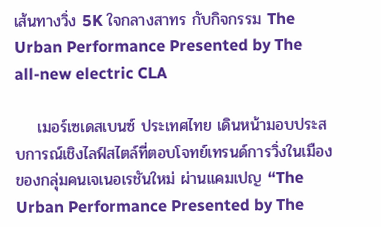เส้นทางวิ่ง 5K ใจกลางสาทร กับกิจกรรม The Urban Performance Presented by The all-new electric CLA

    เมอร์เซเดสเบนซ์ ประเทศไทย เดินหน้ามอบประสบการณ์เชิงไลฟ์สไตล์ที่ตอบโจทย์เทรนด์การวิ่งในเมืองของกลุ่มคนเจเนอเรชันใหม่ ผ่านแคมเปญ “The Urban Performance Presented by The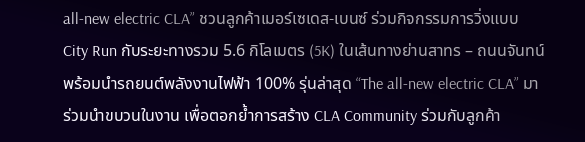all-new electric CLA” ชวนลูกค้าเมอร์เซเดส-เบนซ์ ร่วมกิจกรรมการวิ่งแบบ City Run กับระยะทางรวม 5.6 กิโลเมตร (5K) ในเส้นทางย่านสาทร – ถนนจันทน์ พร้อมนำรถยนต์พลังงานไฟฟ้า 100% รุ่นล่าสุด “The all-new electric CLA” มาร่วมนำขบวนในงาน เพื่อตอกย้ำการสร้าง CLA Community ร่วมกับลูกค้า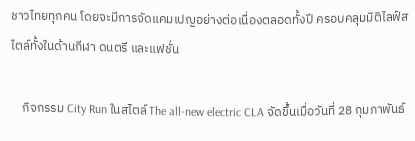ชาวไทยทุกคน โดยจะมีการจัดแคมเปญอย่างต่อเนื่องตลอดทั้งปี ครอบคลุมมิติไลฟ์สไตล์ทั้งในด้านกีฬา ดนตรี และแฟชั่น

    กิจกรรม City Run ในสไตล์ The all-new electric CLA จัดขึ้นเมื่อวันที่ 28 กุมภาพันธ์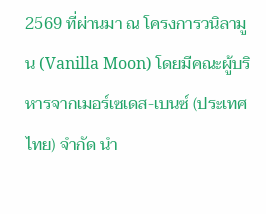2569 ที่ผ่านมา ณ โครงการวนิลามูน (Vanilla Moon) โดยมีคณะผู้บริหารจากเมอร์เซเดส-เบนซ์ (ประเทศไทย) จำกัด นำ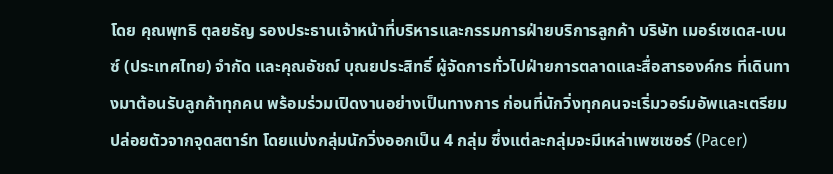โดย คุณพุทธิ ตุลยธัญ รองประธานเจ้าหน้าที่บริหารและกรรมการฝ่ายบริการลูกค้า บริษัท เมอร์เซเดส-เบนซ์ (ประเทศไทย) จำกัด และคุณอัชฌ์ บุณยประสิทธิ์ ผู้จัดการทั่วไปฝ่ายการตลาดและสื่อสารองค์กร ที่เดินทางมาต้อนรับลูกค้าทุกคน พร้อมร่วมเปิดงานอย่างเป็นทางการ ก่อนที่นักวิ่งทุกคนจะเริ่มวอร์มอัพและเตรียมปล่อยตัวจากจุดสตาร์ท โดยแบ่งกลุ่มนักวิ่งออกเป็น 4 กลุ่ม ซึ่งแต่ละกลุ่มจะมีเหล่าเพซเซอร์ (Pacer)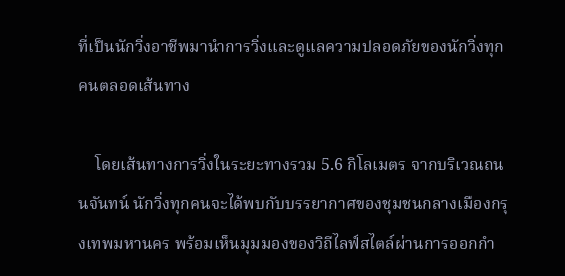ที่เป็นนักวิ่งอาชีพมานำการวิ่งและดูแลความปลอดภัยของนักวิ่งทุกคนตลอดเส้นทาง

    โดยเส้นทางการวิ่งในระยะทางรวม 5.6 กิโลเมตร จากบริเวณถนนจันทน์ นักวิ่งทุกคนจะได้พบกับบรรยากาศของชุมชนกลางเมืองกรุงเทพมหานคร พร้อมเห็นมุมมองของวิถีไลฟ์สไตล์ผ่านการออกกำ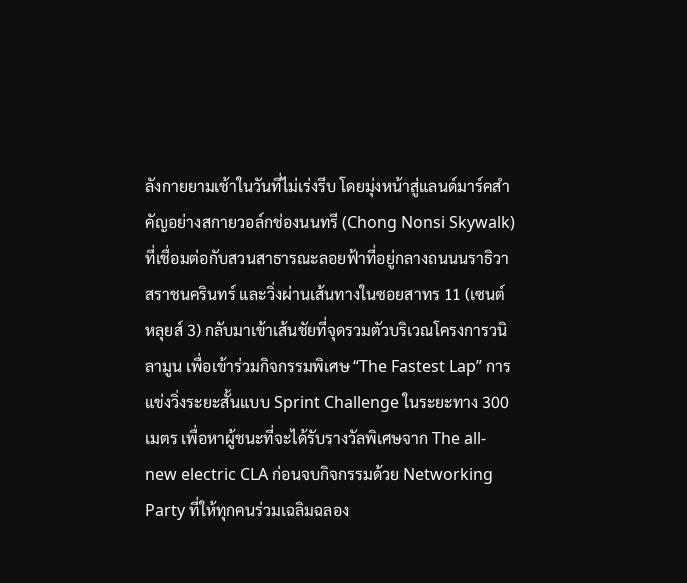ลังกายยามเช้าในวันที่ไม่เร่งรีบ โดยมุ่งหน้าสู่แลนด์มาร์คสำคัญอย่างสกายวอล์กช่องนนทรี (Chong Nonsi Skywalk) ที่เชื่อมต่อกับสวนสาธารณะลอยฟ้าที่อยู่กลางถนนนราธิวาสราชนครินทร์ และวิ่งผ่านเส้นทางในซอยสาทร 11 (เซนต์หลุยส์ 3) กลับมาเข้าเส้นชัยที่จุดรวมตัวบริเวณโครงการวนิลามูน เพื่อเข้าร่วมกิจกรรมพิเศษ “The Fastest Lap” การแข่งวิ่งระยะสั้นแบบ Sprint Challenge ในระยะทาง 300 เมตร เพื่อหาผู้ชนะที่จะได้รับรางวัลพิเศษจาก The all-new electric CLA ก่อนจบกิจกรรมด้วย Networking Party ที่ให้ทุกคนร่วมเฉลิมฉลอง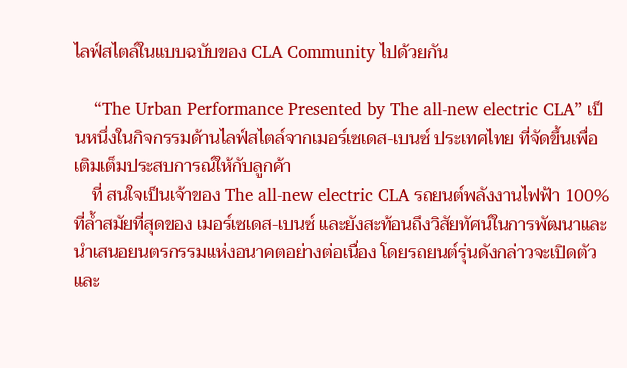ไลฟ์สไตล์ในแบบฉบับของ CLA Community ไปด้วยกัน

    “The Urban Performance Presented by The all-new electric CLA” เป็นหนึ่งในกิจกรรมด้านไลฟ์สไตล์จากเมอร์เซเดส-เบนซ์ ประเทศไทย ที่จัดขึ้นเพื่อเติมเต็มประสบการณ์ให้กับลูกค้า
    ที่ สนใจเป็นเจ้าของ The all-new electric CLA รถยนต์พลังงานไฟฟ้า 100% ที่ล้ำสมัยที่สุดของ เมอร์เซเดส-เบนซ์ และยังสะท้อนถึงวิสัยทัศน์ในการพัฒนาและนำเสนอยนตรกรรมแห่งอนาคตอย่างต่อเนื่อง โดยรถยนต์รุ่นดังกล่าวจะเปิดตัวและ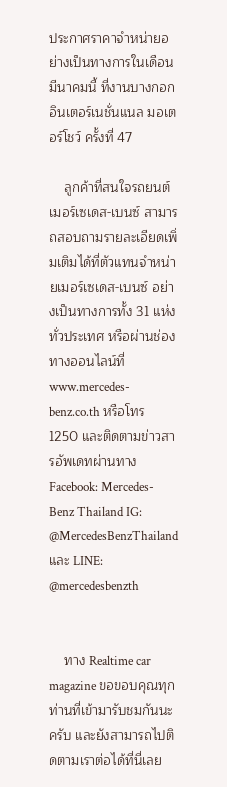ประกาศราคาจำหน่ายอย่างเป็นทางการในเดือนมีนาคมนี้ ที่งานบางกอก อินเตอร์เนชั่นแนล มอเตอร์โชว์ ครั้งที่ 47

    ลูกค้าที่สนใจรถยนต์เมอร์เซเดส-เบนซ์ สามารถสอบถามรายละเอียดเพิ่มเติมได้ที่ตัวแทนจำหน่ายเมอร์เซเดส-เบนซ์ อย่างเป็นทางการทั้ง 31 แห่ง ทั่วประเทศ หรือผ่านช่องทางออนไลน์ที่ www.mercedes-benz.co.th หรือโทร 1250 และติดตามข่าวสารอัพเดทผ่านทาง Facebook: Mercedes-Benz Thailand IG: @MercedesBenzThailand และ LINE: @mercedesbenzth


    ทาง Realtime car magazine ขอขอบคุณทุกท่านที่เข้ามารับชมกันนะครับ และยังสามารถไปติดตามเราต่อได้ที่นี่เลย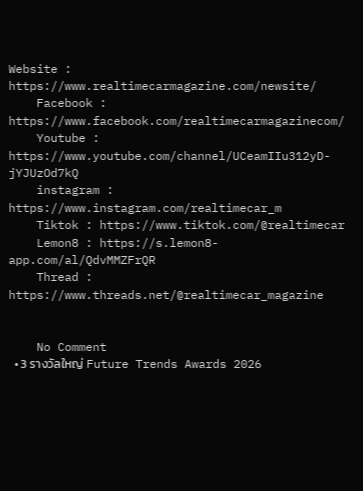Website : https://www.realtimecarmagazine.com/newsite/
    Facebook : https://www.facebook.com/realtimecarmagazinecom/
    Youtube : https://www.youtube.com/channel/UCeamIIu312yD-jYJUzOd7kQ
    instagram : https://www.instagram.com/realtimecar_m
    Tiktok : https://www.tiktok.com/@realtimecar
    Lemon8 : https://s.lemon8-app.com/al/QdvMMZFrQR
    Thread : https://www.threads.net/@realtimecar_magazine


    No Comment
  • 3 รางวัลใหญ่ Future Trends Awards 2026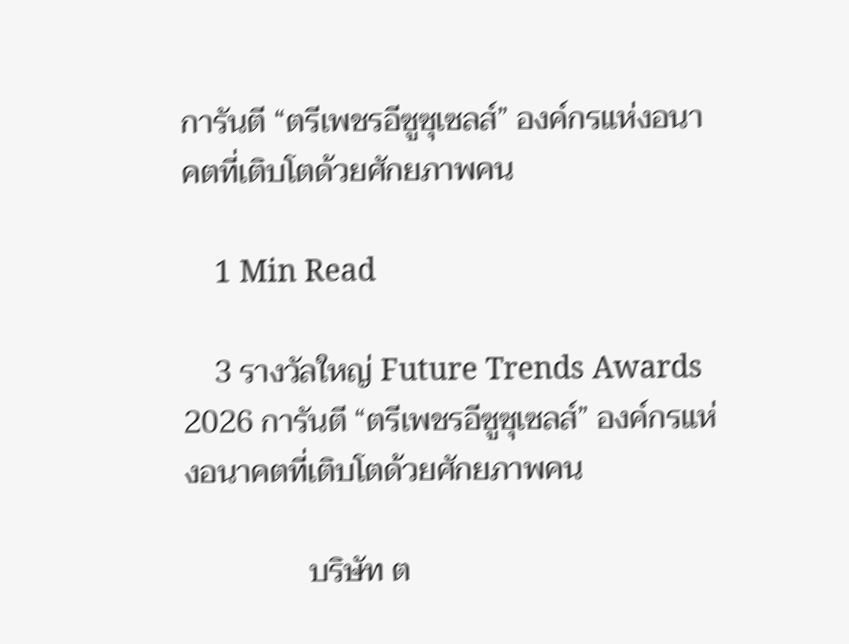การันตี “ตรีเพชรอีซูซุเซลส์” องค์กรแห่งอนาคตที่เติบโตด้วยศักยภาพคน

    1 Min Read

    3 รางวัลใหญ่ Future Trends Awards 2026 การันตี “ตรีเพชรอีซูซุเซลส์” องค์กรแห่งอนาคตที่เติบโตด้วยศักยภาพคน

                บริษัท ต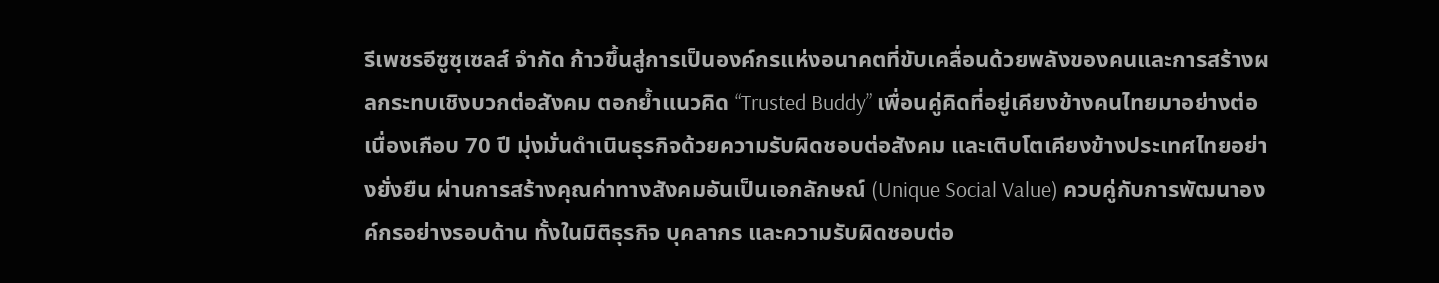รีเพชรอีซูซุเซลส์ จำกัด ก้าวขึ้นสู่การเป็นองค์กรแห่งอนาคตที่ขับเคลื่อนด้วยพลังของคนและการสร้างผลกระทบเชิงบวกต่อสังคม ตอกย้ำแนวคิด “Trusted Buddy” เพื่อนคู่คิดที่อยู่เคียงข้างคนไทยมาอย่างต่อเนื่องเกือบ 70 ปี มุ่งมั่นดำเนินธุรกิจด้วยความรับผิดชอบต่อสังคม และเติบโตเคียงข้างประเทศไทยอย่างยั่งยืน ผ่านการสร้างคุณค่าทางสังคมอันเป็นเอกลักษณ์ (Unique Social Value) ควบคู่กับการพัฒนาองค์กรอย่างรอบด้าน ทั้งในมิติธุรกิจ บุคลากร และความรับผิดชอบต่อ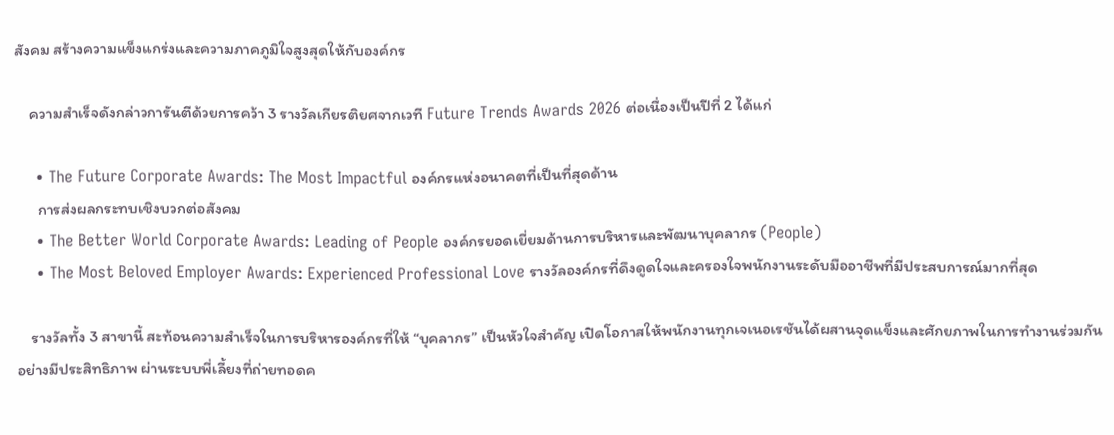สังคม สร้างความแข็งแกร่งและความภาคภูมิใจสูงสุดให้กับองค์กร

    ความสำเร็จดังกล่าวการันตีด้วยการคว้า 3 รางวัลเกียรติยศจากเวที Future Trends Awards 2026 ต่อเนื่องเป็นปีที่ 2 ได้แก่

    • The Future Corporate Awards: The Most Impactful องค์กรแห่งอนาคตที่เป็นที่สุดด้าน
      การส่งผลกระทบเชิงบวกต่อสังคม
    • The Better World Corporate Awards: Leading of People องค์กรยอดเยี่ยมด้านการบริหารและพัฒนาบุคลากร (People)
    • The Most Beloved Employer Awards: Experienced Professional Love รางวัลองค์กรที่ดึงดูดใจและครองใจพนักงานระดับมืออาชีพที่มีประสบการณ์มากที่สุด

    รางวัลทั้ง 3 สาขานี้ สะท้อนความสำเร็จในการบริหารองค์กรที่ให้ “บุคลากร” เป็นหัวใจสำคัญ เปิดโอกาสให้พนักงานทุกเจเนอเรชันได้ผสานจุดแข็งและศักยภาพในการทำงานร่วมกันอย่างมีประสิทธิภาพ ผ่านระบบพี่เลี้ยงที่ถ่ายทอดค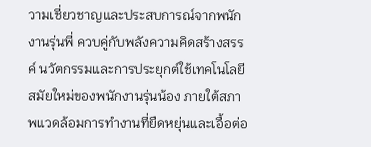วามเชี่ยวชาญและประสบการณ์จากพนักงานรุ่นพี่ ควบคู่กับพลังความคิดสร้างสรรค์ นวัตกรรมและการประยุกต์ใช้เทคโนโลยีสมัยใหม่ของพนักงานรุ่นน้อง ภายใต้สภาพแวดล้อมการทำงานที่ยืดหยุ่นและเอื้อต่อ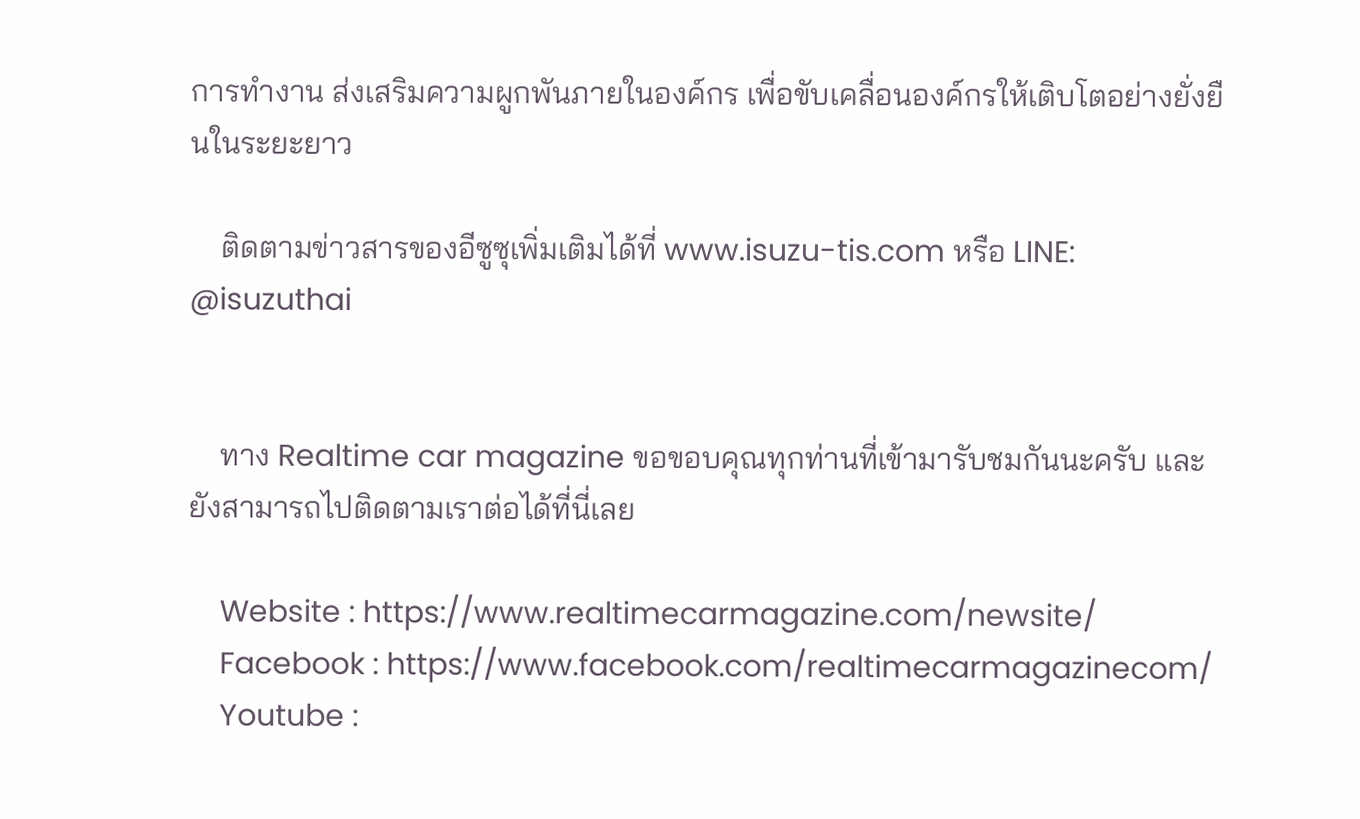การทำงาน ส่งเสริมความผูกพันภายในองค์กร เพื่อขับเคลื่อนองค์กรให้เติบโตอย่างยั่งยืนในระยะยาว

    ติดตามข่าวสารของอีซูซุเพิ่มเติมได้ที่ www.isuzu-tis.com หรือ LINE: @isuzuthai


    ทาง Realtime car magazine ขอขอบคุณทุกท่านที่เข้ามารับชมกันนะครับ และยังสามารถไปติดตามเราต่อได้ที่นี่เลย

    Website : https://www.realtimecarmagazine.com/newsite/
    Facebook : https://www.facebook.com/realtimecarmagazinecom/
    Youtube :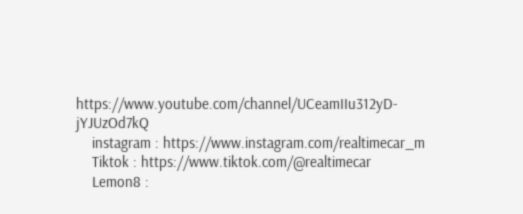https://www.youtube.com/channel/UCeamIIu312yD-jYJUzOd7kQ
    instagram : https://www.instagram.com/realtimecar_m
    Tiktok : https://www.tiktok.com/@realtimecar
    Lemon8 :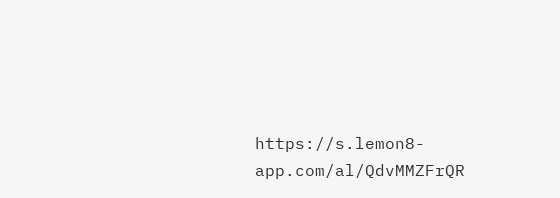https://s.lemon8-app.com/al/QdvMMZFrQR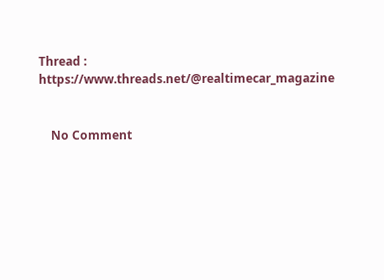Thread : https://www.threads.net/@realtimecar_magazine


    No Comment